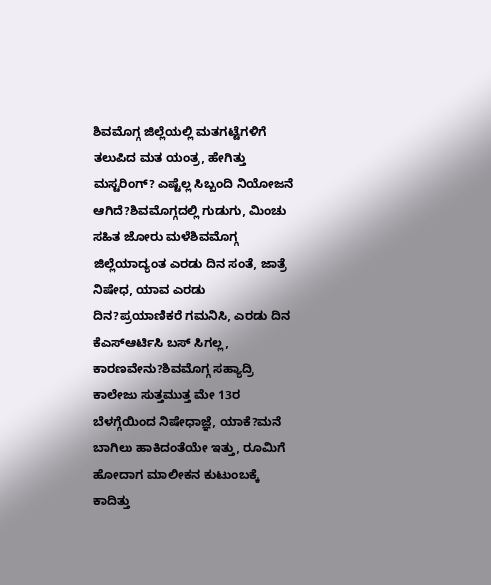ಶಿವಮೊಗ್ಗ ಜಿಲ್ಲೆಯಲ್ಲಿ ಮತಗಟ್ಟೆಗಳಿಗೆ ತಲುಪಿದ ಮತ ಯಂತ್ರ, ಹೇಗಿತ್ತು ಮಸ್ಟರಿಂಗ್? ಎಷ್ಟೆಲ್ಲ ಸಿಬ್ಬಂದಿ ನಿಯೋಜನೆ ಆಗಿದೆ?ಶಿವಮೊಗ್ಗದಲ್ಲಿ ಗುಡುಗು, ಮಿಂಚು ಸಹಿತ ಜೋರು ಮಳೆಶಿವಮೊಗ್ಗ ಜಿಲ್ಲೆಯಾದ್ಯಂತ ಎರಡು ದಿನ ಸಂತೆ, ಜಾತ್ರೆ ನಿಷೇಧ, ಯಾವ ಎರಡು ದಿನ?ಪ್ರಯಾಣಿಕರೆ ಗಮನಿಸಿ, ಎರಡು ದಿನ ಕೆಎಸ್ಆರ್ಟಿಸಿ ಬಸ್ ಸಿಗಲ್ಲ, ಕಾರಣವೇನು?ಶಿವಮೊಗ್ಗ ಸಹ್ಯಾದ್ರಿ ಕಾಲೇಜು ಸುತ್ತಮುತ್ತ ಮೇ 13ರ ಬೆಳಗ್ಗೆಯಿಂದ ನಿಷೇಧಾಜ್ಞೆ, ಯಾಕೆ?ಮನೆ ಬಾಗಿಲು ಹಾಕಿದಂತೆಯೇ ಇತ್ತು, ರೂಮಿಗೆ ಹೋದಾಗ ಮಾಲೀಕನ ಕುಟುಂಬಕ್ಕೆ ಕಾದಿತ್ತು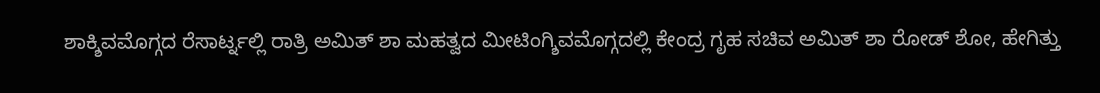ಶಾಕ್ಶಿವಮೊಗ್ಗದ ರೆಸಾರ್ಟ್ನಲ್ಲಿ ರಾತ್ರಿ ಅಮಿತ್ ಶಾ ಮಹತ್ವದ ಮೀಟಿಂಗ್ಶಿವಮೊಗ್ಗದಲ್ಲಿ ಕೇಂದ್ರ ಗೃಹ ಸಚಿವ ಅಮಿತ್ ಶಾ ರೋಡ್ ಶೋ, ಹೇಗಿತ್ತು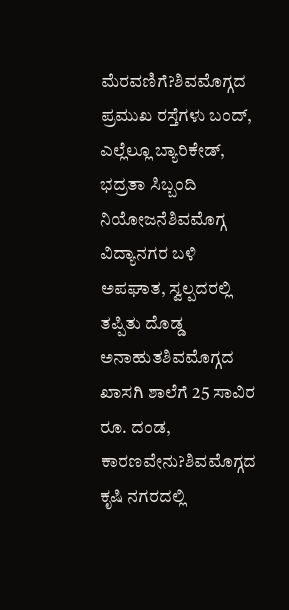ಮೆರವಣಿಗೆ?ಶಿವಮೊಗ್ಗದ ಪ್ರಮುಖ ರಸ್ತೆಗಳು ಬಂದ್, ಎಲ್ಲೆಲ್ಲೂ ಬ್ಯಾರಿಕೇಡ್, ಭದ್ರತಾ ಸಿಬ್ಬಂದಿ ನಿಯೋಜನೆಶಿವಮೊಗ್ಗ ವಿದ್ಯಾನಗರ ಬಳಿ ಅಪಘಾತ, ಸ್ವಲ್ಪದರಲ್ಲಿ ತಪ್ಪಿತು ದೊಡ್ಡ ಅನಾಹುತಶಿವಮೊಗ್ಗದ ಖಾಸಗಿ ಶಾಲೆಗೆ 25 ಸಾವಿರ ರೂ. ದಂಡ, ಕಾರಣವೇನು?ಶಿವಮೊಗ್ಗದ ಕೃಷಿ ನಗರದಲ್ಲಿ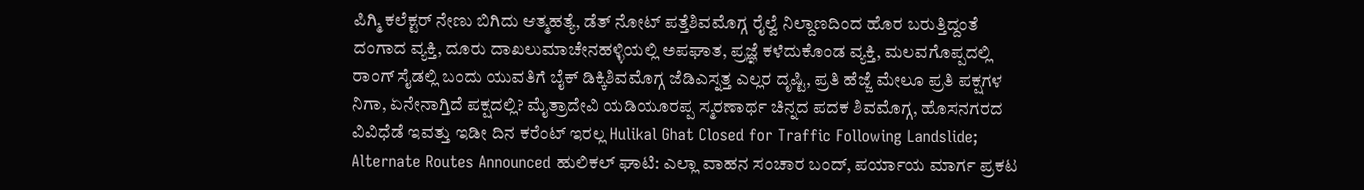ಪಿಗ್ಮಿ ಕಲೆಕ್ಟರ್ ನೇಣು ಬಿಗಿದು ಆತ್ಮಹತ್ಯೆ, ಡೆತ್ ನೋಟ್ ಪತ್ತೆಶಿವಮೊಗ್ಗ ರೈಲ್ವೆ ನಿಲ್ದಾಣದಿಂದ ಹೊರ ಬರುತ್ತಿದ್ದಂತೆ ದಂಗಾದ ವ್ಯಕ್ತಿ, ದೂರು ದಾಖಲುಮಾಚೇನಹಳ್ಳಿಯಲ್ಲಿ ಅಪಘಾತ, ಪ್ರಜ್ಞೆ ಕಳೆದುಕೊಂಡ ವ್ಯಕ್ತಿ, ಮಲವಗೊಪ್ಪದಲ್ಲಿ ರಾಂಗ್ ಸೈಡಲ್ಲಿ ಬಂದು ಯುವತಿಗೆ ಬೈಕ್ ಡಿಕ್ಕಿಶಿವಮೊಗ್ಗ ಜೆಡಿಎಸ್ನತ್ತ ಎಲ್ಲರ ದೃಷ್ಟಿ, ಪ್ರತಿ ಹೆಜ್ಜೆ ಮೇಲೂ ಪ್ರತಿ ಪಕ್ಷಗಳ ನಿಗಾ, ಏನೇನಾಗ್ತಿದೆ ಪಕ್ಷದಲ್ಲಿ? ಮೈತ್ರಾದೇವಿ ಯಡಿಯೂರಪ್ಪ ಸ್ಮರಣಾರ್ಥ ಚಿನ್ನದ ಪದಕ ಶಿವಮೊಗ್ಗ, ಹೊಸನಗರದ ವಿವಿಧೆಡೆ ಇವತ್ತು ಇಡೀ ದಿನ ಕರೆಂಟ್ ಇರಲ್ಲ Hulikal Ghat Closed for Traffic Following Landslide; Alternate Routes Announced ಹುಲಿಕಲ್ ಘಾಟಿ: ಎಲ್ಲಾ ವಾಹನ ಸಂಚಾರ ಬಂದ್, ಪರ್ಯಾಯ ಮಾರ್ಗ ಪ್ರಕಟ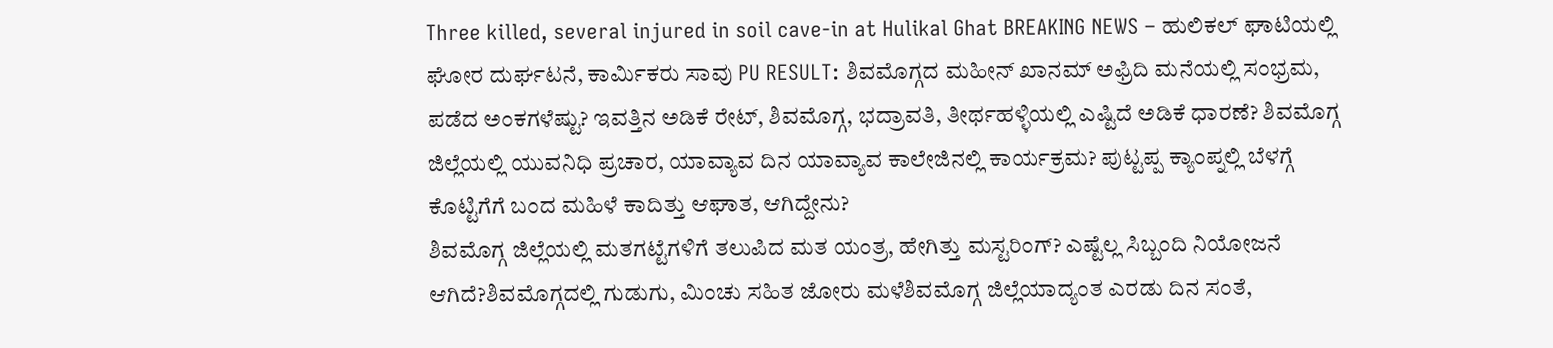Three killed, several injured in soil cave-in at Hulikal Ghat BREAKING NEWS – ಹುಲಿಕಲ್ ಘಾಟಿಯಲ್ಲಿ ಘೋರ ದುರ್ಘಟನೆ, ಕಾರ್ಮಿಕರು ಸಾವು PU RESULT: ಶಿವಮೊಗ್ಗದ ಮಹೀನ್ ಖಾನಮ್ ಅಫ್ರಿದಿ ಮನೆಯಲ್ಲಿ ಸಂಭ್ರಮ, ಪಡೆದ ಅಂಕಗಳೆಷ್ಟು? ಇವತ್ತಿನ ಅಡಿಕೆ ರೇಟ್, ಶಿವಮೊಗ್ಗ, ಭದ್ರಾವತಿ, ತೀರ್ಥಹಳ್ಳಿಯಲ್ಲಿ ಎಷ್ಟಿದೆ ಅಡಿಕೆ ಧಾರಣೆ? ಶಿವಮೊಗ್ಗ ಜಿಲ್ಲೆಯಲ್ಲಿ ಯುವನಿಧಿ ಪ್ರಚಾರ, ಯಾವ್ಯಾವ ದಿನ ಯಾವ್ಯಾವ ಕಾಲೇಜಿನಲ್ಲಿ ಕಾರ್ಯಕ್ರಮ? ಪುಟ್ಟಪ್ಪ ಕ್ಯಾಂಪ್ನಲ್ಲಿ ಬೆಳಗ್ಗೆ ಕೊಟ್ಟಿಗೆಗೆ ಬಂದ ಮಹಿಳೆ ಕಾದಿತ್ತು ಆಘಾತ, ಆಗಿದ್ದೇನು?
ಶಿವಮೊಗ್ಗ ಜಿಲ್ಲೆಯಲ್ಲಿ ಮತಗಟ್ಟೆಗಳಿಗೆ ತಲುಪಿದ ಮತ ಯಂತ್ರ, ಹೇಗಿತ್ತು ಮಸ್ಟರಿಂಗ್? ಎಷ್ಟೆಲ್ಲ ಸಿಬ್ಬಂದಿ ನಿಯೋಜನೆ ಆಗಿದೆ?ಶಿವಮೊಗ್ಗದಲ್ಲಿ ಗುಡುಗು, ಮಿಂಚು ಸಹಿತ ಜೋರು ಮಳೆಶಿವಮೊಗ್ಗ ಜಿಲ್ಲೆಯಾದ್ಯಂತ ಎರಡು ದಿನ ಸಂತೆ,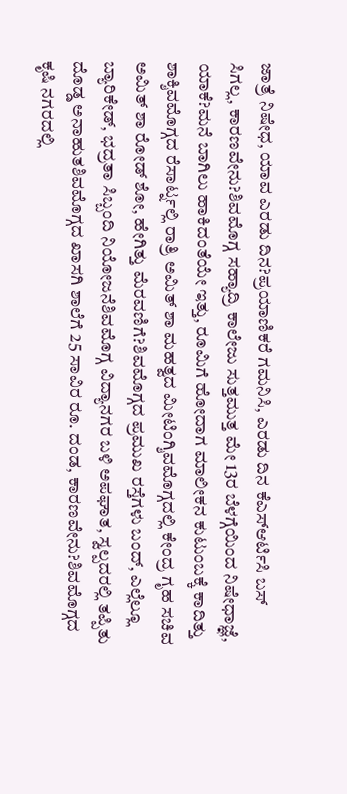ಜಾತ್ರೆ ನಿಷೇಧ, ಯಾವ ಎರಡು ದಿನ?ಪ್ರಯಾಣಿಕರೆ ಗಮನಿಸಿ, ಎರಡು ದಿನ ಕೆಎಸ್ಆರ್ಟಿಸಿ ಬಸ್ ಸಿಗಲ್ಲ, ಕಾರಣವೇನು?ಶಿವಮೊಗ್ಗ ಸಹ್ಯಾದ್ರಿ ಕಾಲೇಜು ಸುತ್ತಮುತ್ತ ಮೇ 13ರ ಬೆಳಗ್ಗೆಯಿಂದ ನಿಷೇಧಾಜ್ಞೆ, ಯಾಕೆ?ಮನೆ ಬಾಗಿಲು ಹಾಕಿದಂತೆಯೇ ಇತ್ತು, ರೂಮಿಗೆ ಹೋದಾಗ ಮಾಲೀಕನ ಕುಟುಂಬಕ್ಕೆ ಕಾದಿತ್ತು ಶಾಕ್ಶಿವಮೊಗ್ಗದ ರೆಸಾರ್ಟ್ನಲ್ಲಿ ರಾತ್ರಿ ಅಮಿತ್ ಶಾ ಮಹತ್ವದ ಮೀಟಿಂಗ್ಶಿವಮೊಗ್ಗದಲ್ಲಿ ಕೇಂದ್ರ ಗೃಹ ಸಚಿವ ಅಮಿತ್ ಶಾ ರೋಡ್ ಶೋ, ಹೇಗಿತ್ತು ಮೆರವಣಿಗೆ?ಶಿವಮೊಗ್ಗದ ಪ್ರಮುಖ ರಸ್ತೆಗಳು ಬಂದ್, ಎಲ್ಲೆಲ್ಲೂ ಬ್ಯಾರಿಕೇಡ್, ಭದ್ರತಾ ಸಿಬ್ಬಂದಿ ನಿಯೋಜನೆಶಿವಮೊಗ್ಗ ವಿದ್ಯಾನಗರ ಬಳಿ ಅಪಘಾತ, ಸ್ವಲ್ಪದರಲ್ಲಿ ತಪ್ಪಿತು ದೊಡ್ಡ ಅನಾಹುತಶಿವಮೊಗ್ಗದ ಖಾಸಗಿ ಶಾಲೆಗೆ 25 ಸಾವಿರ ರೂ. ದಂಡ, ಕಾರಣವೇನು?ಶಿವಮೊಗ್ಗದ ಕೃಷಿ ನಗರದಲ್ಲಿ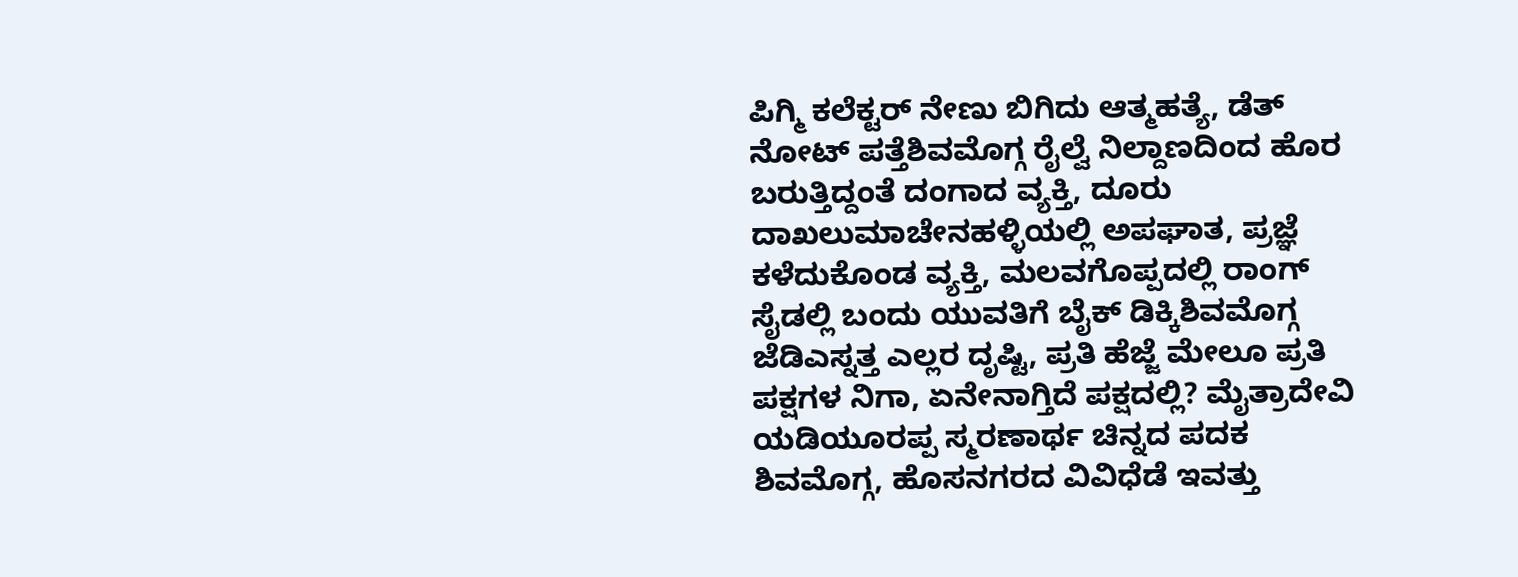ಪಿಗ್ಮಿ ಕಲೆಕ್ಟರ್ ನೇಣು ಬಿಗಿದು ಆತ್ಮಹತ್ಯೆ, ಡೆತ್ ನೋಟ್ ಪತ್ತೆಶಿವಮೊಗ್ಗ ರೈಲ್ವೆ ನಿಲ್ದಾಣದಿಂದ ಹೊರ ಬರುತ್ತಿದ್ದಂತೆ ದಂಗಾದ ವ್ಯಕ್ತಿ, ದೂರು ದಾಖಲುಮಾಚೇನಹಳ್ಳಿಯಲ್ಲಿ ಅಪಘಾತ, ಪ್ರಜ್ಞೆ ಕಳೆದುಕೊಂಡ ವ್ಯಕ್ತಿ, ಮಲವಗೊಪ್ಪದಲ್ಲಿ ರಾಂಗ್ ಸೈಡಲ್ಲಿ ಬಂದು ಯುವತಿಗೆ ಬೈಕ್ ಡಿಕ್ಕಿಶಿವಮೊಗ್ಗ ಜೆಡಿಎಸ್ನತ್ತ ಎಲ್ಲರ ದೃಷ್ಟಿ, ಪ್ರತಿ ಹೆಜ್ಜೆ ಮೇಲೂ ಪ್ರತಿ ಪಕ್ಷಗಳ ನಿಗಾ, ಏನೇನಾಗ್ತಿದೆ ಪಕ್ಷದಲ್ಲಿ? ಮೈತ್ರಾದೇವಿ ಯಡಿಯೂರಪ್ಪ ಸ್ಮರಣಾರ್ಥ ಚಿನ್ನದ ಪದಕ ಶಿವಮೊಗ್ಗ, ಹೊಸನಗರದ ವಿವಿಧೆಡೆ ಇವತ್ತು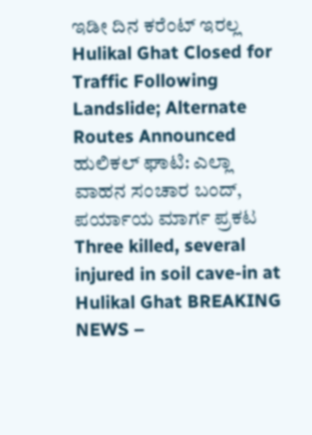ಇಡೀ ದಿನ ಕರೆಂಟ್ ಇರಲ್ಲ Hulikal Ghat Closed for Traffic Following Landslide; Alternate Routes Announced ಹುಲಿಕಲ್ ಘಾಟಿ: ಎಲ್ಲಾ ವಾಹನ ಸಂಚಾರ ಬಂದ್, ಪರ್ಯಾಯ ಮಾರ್ಗ ಪ್ರಕಟ Three killed, several injured in soil cave-in at Hulikal Ghat BREAKING NEWS –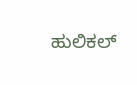ಹುಲಿಕಲ್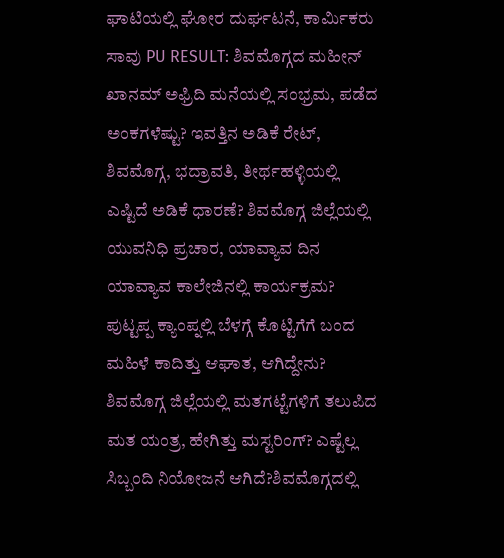ಘಾಟಿಯಲ್ಲಿ ಘೋರ ದುರ್ಘಟನೆ, ಕಾರ್ಮಿಕರು ಸಾವು PU RESULT: ಶಿವಮೊಗ್ಗದ ಮಹೀನ್ ಖಾನಮ್ ಅಫ್ರಿದಿ ಮನೆಯಲ್ಲಿ ಸಂಭ್ರಮ, ಪಡೆದ ಅಂಕಗಳೆಷ್ಟು? ಇವತ್ತಿನ ಅಡಿಕೆ ರೇಟ್, ಶಿವಮೊಗ್ಗ, ಭದ್ರಾವತಿ, ತೀರ್ಥಹಳ್ಳಿಯಲ್ಲಿ ಎಷ್ಟಿದೆ ಅಡಿಕೆ ಧಾರಣೆ? ಶಿವಮೊಗ್ಗ ಜಿಲ್ಲೆಯಲ್ಲಿ ಯುವನಿಧಿ ಪ್ರಚಾರ, ಯಾವ್ಯಾವ ದಿನ ಯಾವ್ಯಾವ ಕಾಲೇಜಿನಲ್ಲಿ ಕಾರ್ಯಕ್ರಮ? ಪುಟ್ಟಪ್ಪ ಕ್ಯಾಂಪ್ನಲ್ಲಿ ಬೆಳಗ್ಗೆ ಕೊಟ್ಟಿಗೆಗೆ ಬಂದ ಮಹಿಳೆ ಕಾದಿತ್ತು ಆಘಾತ, ಆಗಿದ್ದೇನು?
ಶಿವಮೊಗ್ಗ ಜಿಲ್ಲೆಯಲ್ಲಿ ಮತಗಟ್ಟೆಗಳಿಗೆ ತಲುಪಿದ ಮತ ಯಂತ್ರ, ಹೇಗಿತ್ತು ಮಸ್ಟರಿಂಗ್? ಎಷ್ಟೆಲ್ಲ ಸಿಬ್ಬಂದಿ ನಿಯೋಜನೆ ಆಗಿದೆ?ಶಿವಮೊಗ್ಗದಲ್ಲಿ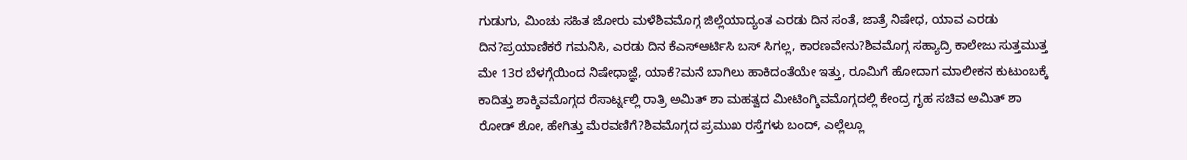ಗುಡುಗು, ಮಿಂಚು ಸಹಿತ ಜೋರು ಮಳೆಶಿವಮೊಗ್ಗ ಜಿಲ್ಲೆಯಾದ್ಯಂತ ಎರಡು ದಿನ ಸಂತೆ, ಜಾತ್ರೆ ನಿಷೇಧ, ಯಾವ ಎರಡು ದಿನ?ಪ್ರಯಾಣಿಕರೆ ಗಮನಿಸಿ, ಎರಡು ದಿನ ಕೆಎಸ್ಆರ್ಟಿಸಿ ಬಸ್ ಸಿಗಲ್ಲ, ಕಾರಣವೇನು?ಶಿವಮೊಗ್ಗ ಸಹ್ಯಾದ್ರಿ ಕಾಲೇಜು ಸುತ್ತಮುತ್ತ ಮೇ 13ರ ಬೆಳಗ್ಗೆಯಿಂದ ನಿಷೇಧಾಜ್ಞೆ, ಯಾಕೆ?ಮನೆ ಬಾಗಿಲು ಹಾಕಿದಂತೆಯೇ ಇತ್ತು, ರೂಮಿಗೆ ಹೋದಾಗ ಮಾಲೀಕನ ಕುಟುಂಬಕ್ಕೆ ಕಾದಿತ್ತು ಶಾಕ್ಶಿವಮೊಗ್ಗದ ರೆಸಾರ್ಟ್ನಲ್ಲಿ ರಾತ್ರಿ ಅಮಿತ್ ಶಾ ಮಹತ್ವದ ಮೀಟಿಂಗ್ಶಿವಮೊಗ್ಗದಲ್ಲಿ ಕೇಂದ್ರ ಗೃಹ ಸಚಿವ ಅಮಿತ್ ಶಾ ರೋಡ್ ಶೋ, ಹೇಗಿತ್ತು ಮೆರವಣಿಗೆ?ಶಿವಮೊಗ್ಗದ ಪ್ರಮುಖ ರಸ್ತೆಗಳು ಬಂದ್, ಎಲ್ಲೆಲ್ಲೂ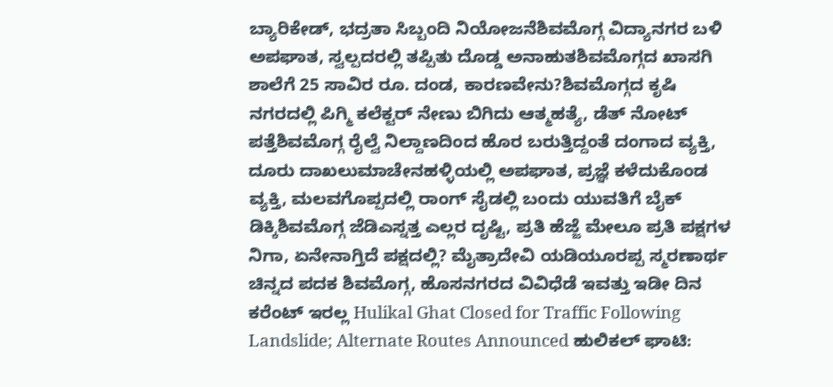ಬ್ಯಾರಿಕೇಡ್, ಭದ್ರತಾ ಸಿಬ್ಬಂದಿ ನಿಯೋಜನೆಶಿವಮೊಗ್ಗ ವಿದ್ಯಾನಗರ ಬಳಿ ಅಪಘಾತ, ಸ್ವಲ್ಪದರಲ್ಲಿ ತಪ್ಪಿತು ದೊಡ್ಡ ಅನಾಹುತಶಿವಮೊಗ್ಗದ ಖಾಸಗಿ ಶಾಲೆಗೆ 25 ಸಾವಿರ ರೂ. ದಂಡ, ಕಾರಣವೇನು?ಶಿವಮೊಗ್ಗದ ಕೃಷಿ ನಗರದಲ್ಲಿ ಪಿಗ್ಮಿ ಕಲೆಕ್ಟರ್ ನೇಣು ಬಿಗಿದು ಆತ್ಮಹತ್ಯೆ, ಡೆತ್ ನೋಟ್ ಪತ್ತೆಶಿವಮೊಗ್ಗ ರೈಲ್ವೆ ನಿಲ್ದಾಣದಿಂದ ಹೊರ ಬರುತ್ತಿದ್ದಂತೆ ದಂಗಾದ ವ್ಯಕ್ತಿ, ದೂರು ದಾಖಲುಮಾಚೇನಹಳ್ಳಿಯಲ್ಲಿ ಅಪಘಾತ, ಪ್ರಜ್ಞೆ ಕಳೆದುಕೊಂಡ ವ್ಯಕ್ತಿ, ಮಲವಗೊಪ್ಪದಲ್ಲಿ ರಾಂಗ್ ಸೈಡಲ್ಲಿ ಬಂದು ಯುವತಿಗೆ ಬೈಕ್ ಡಿಕ್ಕಿಶಿವಮೊಗ್ಗ ಜೆಡಿಎಸ್ನತ್ತ ಎಲ್ಲರ ದೃಷ್ಟಿ, ಪ್ರತಿ ಹೆಜ್ಜೆ ಮೇಲೂ ಪ್ರತಿ ಪಕ್ಷಗಳ ನಿಗಾ, ಏನೇನಾಗ್ತಿದೆ ಪಕ್ಷದಲ್ಲಿ? ಮೈತ್ರಾದೇವಿ ಯಡಿಯೂರಪ್ಪ ಸ್ಮರಣಾರ್ಥ ಚಿನ್ನದ ಪದಕ ಶಿವಮೊಗ್ಗ, ಹೊಸನಗರದ ವಿವಿಧೆಡೆ ಇವತ್ತು ಇಡೀ ದಿನ ಕರೆಂಟ್ ಇರಲ್ಲ Hulikal Ghat Closed for Traffic Following Landslide; Alternate Routes Announced ಹುಲಿಕಲ್ ಘಾಟಿ: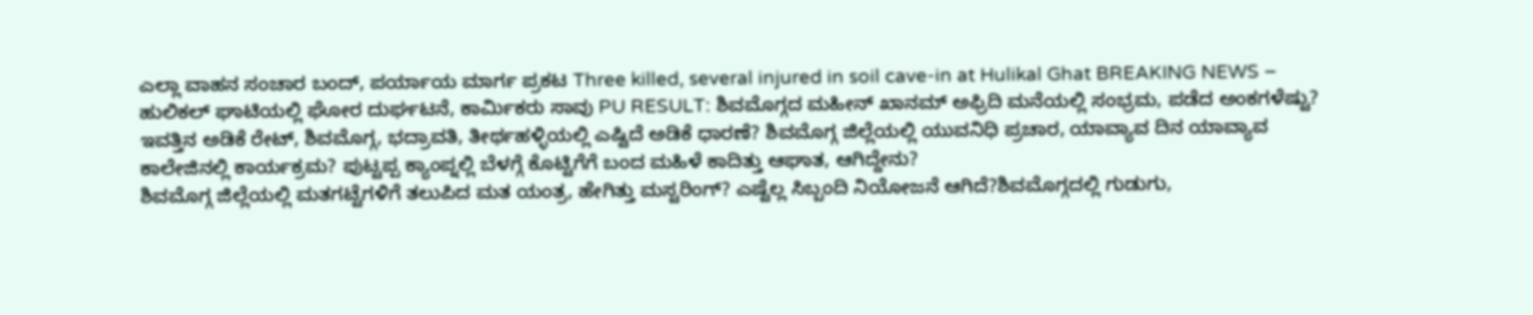ಎಲ್ಲಾ ವಾಹನ ಸಂಚಾರ ಬಂದ್, ಪರ್ಯಾಯ ಮಾರ್ಗ ಪ್ರಕಟ Three killed, several injured in soil cave-in at Hulikal Ghat BREAKING NEWS – ಹುಲಿಕಲ್ ಘಾಟಿಯಲ್ಲಿ ಘೋರ ದುರ್ಘಟನೆ, ಕಾರ್ಮಿಕರು ಸಾವು PU RESULT: ಶಿವಮೊಗ್ಗದ ಮಹೀನ್ ಖಾನಮ್ ಅಫ್ರಿದಿ ಮನೆಯಲ್ಲಿ ಸಂಭ್ರಮ, ಪಡೆದ ಅಂಕಗಳೆಷ್ಟು? ಇವತ್ತಿನ ಅಡಿಕೆ ರೇಟ್, ಶಿವಮೊಗ್ಗ, ಭದ್ರಾವತಿ, ತೀರ್ಥಹಳ್ಳಿಯಲ್ಲಿ ಎಷ್ಟಿದೆ ಅಡಿಕೆ ಧಾರಣೆ? ಶಿವಮೊಗ್ಗ ಜಿಲ್ಲೆಯಲ್ಲಿ ಯುವನಿಧಿ ಪ್ರಚಾರ, ಯಾವ್ಯಾವ ದಿನ ಯಾವ್ಯಾವ ಕಾಲೇಜಿನಲ್ಲಿ ಕಾರ್ಯಕ್ರಮ? ಪುಟ್ಟಪ್ಪ ಕ್ಯಾಂಪ್ನಲ್ಲಿ ಬೆಳಗ್ಗೆ ಕೊಟ್ಟಿಗೆಗೆ ಬಂದ ಮಹಿಳೆ ಕಾದಿತ್ತು ಆಘಾತ, ಆಗಿದ್ದೇನು?
ಶಿವಮೊಗ್ಗ ಜಿಲ್ಲೆಯಲ್ಲಿ ಮತಗಟ್ಟೆಗಳಿಗೆ ತಲುಪಿದ ಮತ ಯಂತ್ರ, ಹೇಗಿತ್ತು ಮಸ್ಟರಿಂಗ್? ಎಷ್ಟೆಲ್ಲ ಸಿಬ್ಬಂದಿ ನಿಯೋಜನೆ ಆಗಿದೆ?ಶಿವಮೊಗ್ಗದಲ್ಲಿ ಗುಡುಗು,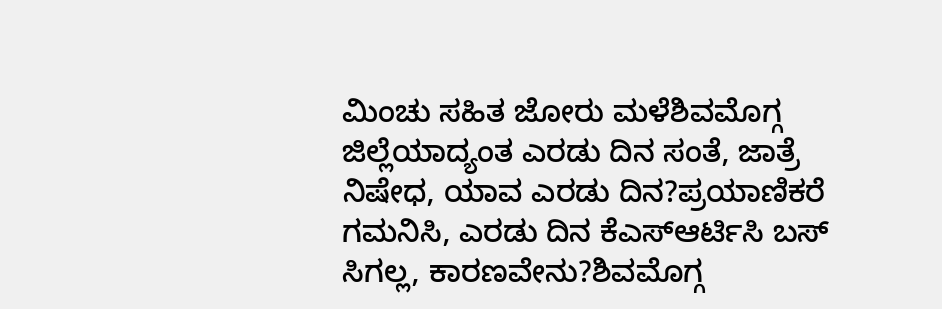ಮಿಂಚು ಸಹಿತ ಜೋರು ಮಳೆಶಿವಮೊಗ್ಗ ಜಿಲ್ಲೆಯಾದ್ಯಂತ ಎರಡು ದಿನ ಸಂತೆ, ಜಾತ್ರೆ ನಿಷೇಧ, ಯಾವ ಎರಡು ದಿನ?ಪ್ರಯಾಣಿಕರೆ ಗಮನಿಸಿ, ಎರಡು ದಿನ ಕೆಎಸ್ಆರ್ಟಿಸಿ ಬಸ್ ಸಿಗಲ್ಲ, ಕಾರಣವೇನು?ಶಿವಮೊಗ್ಗ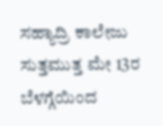ಸಹ್ಯಾದ್ರಿ ಕಾಲೇಜು ಸುತ್ತಮುತ್ತ ಮೇ 13ರ ಬೆಳಗ್ಗೆಯಿಂದ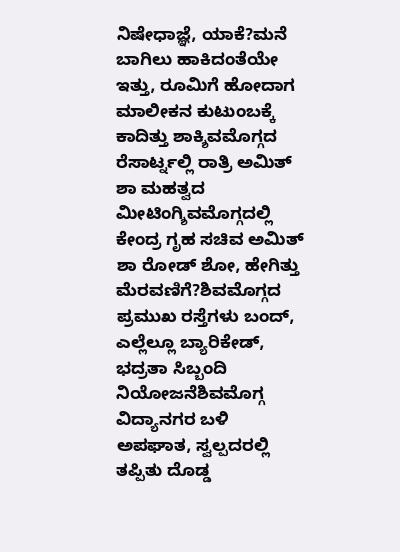ನಿಷೇಧಾಜ್ಞೆ, ಯಾಕೆ?ಮನೆ ಬಾಗಿಲು ಹಾಕಿದಂತೆಯೇ ಇತ್ತು, ರೂಮಿಗೆ ಹೋದಾಗ ಮಾಲೀಕನ ಕುಟುಂಬಕ್ಕೆ ಕಾದಿತ್ತು ಶಾಕ್ಶಿವಮೊಗ್ಗದ ರೆಸಾರ್ಟ್ನಲ್ಲಿ ರಾತ್ರಿ ಅಮಿತ್ ಶಾ ಮಹತ್ವದ ಮೀಟಿಂಗ್ಶಿವಮೊಗ್ಗದಲ್ಲಿ ಕೇಂದ್ರ ಗೃಹ ಸಚಿವ ಅಮಿತ್ ಶಾ ರೋಡ್ ಶೋ, ಹೇಗಿತ್ತು ಮೆರವಣಿಗೆ?ಶಿವಮೊಗ್ಗದ ಪ್ರಮುಖ ರಸ್ತೆಗಳು ಬಂದ್, ಎಲ್ಲೆಲ್ಲೂ ಬ್ಯಾರಿಕೇಡ್, ಭದ್ರತಾ ಸಿಬ್ಬಂದಿ ನಿಯೋಜನೆಶಿವಮೊಗ್ಗ ವಿದ್ಯಾನಗರ ಬಳಿ ಅಪಘಾತ, ಸ್ವಲ್ಪದರಲ್ಲಿ ತಪ್ಪಿತು ದೊಡ್ಡ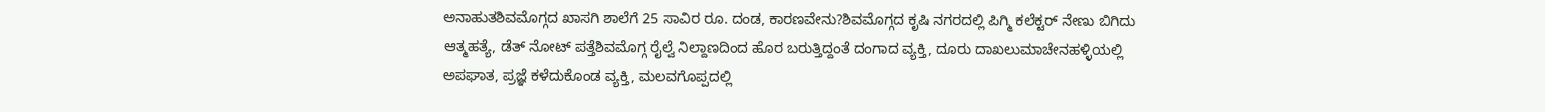ಅನಾಹುತಶಿವಮೊಗ್ಗದ ಖಾಸಗಿ ಶಾಲೆಗೆ 25 ಸಾವಿರ ರೂ. ದಂಡ, ಕಾರಣವೇನು?ಶಿವಮೊಗ್ಗದ ಕೃಷಿ ನಗರದಲ್ಲಿ ಪಿಗ್ಮಿ ಕಲೆಕ್ಟರ್ ನೇಣು ಬಿಗಿದು ಆತ್ಮಹತ್ಯೆ, ಡೆತ್ ನೋಟ್ ಪತ್ತೆಶಿವಮೊಗ್ಗ ರೈಲ್ವೆ ನಿಲ್ದಾಣದಿಂದ ಹೊರ ಬರುತ್ತಿದ್ದಂತೆ ದಂಗಾದ ವ್ಯಕ್ತಿ, ದೂರು ದಾಖಲುಮಾಚೇನಹಳ್ಳಿಯಲ್ಲಿ ಅಪಘಾತ, ಪ್ರಜ್ಞೆ ಕಳೆದುಕೊಂಡ ವ್ಯಕ್ತಿ, ಮಲವಗೊಪ್ಪದಲ್ಲಿ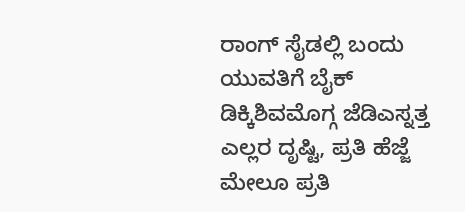ರಾಂಗ್ ಸೈಡಲ್ಲಿ ಬಂದು ಯುವತಿಗೆ ಬೈಕ್ ಡಿಕ್ಕಿಶಿವಮೊಗ್ಗ ಜೆಡಿಎಸ್ನತ್ತ ಎಲ್ಲರ ದೃಷ್ಟಿ, ಪ್ರತಿ ಹೆಜ್ಜೆ ಮೇಲೂ ಪ್ರತಿ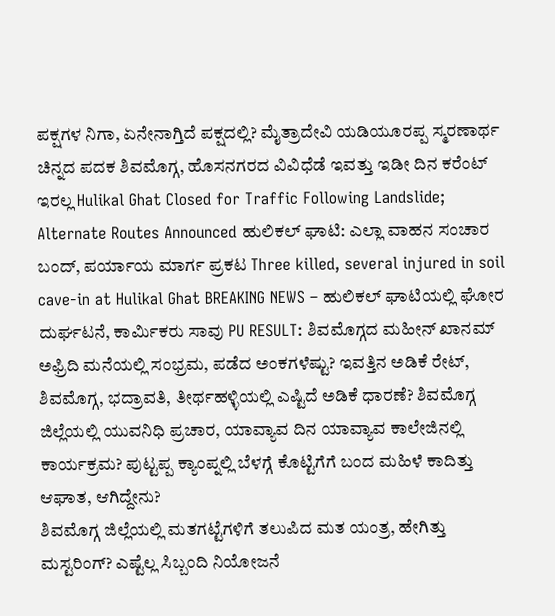ಪಕ್ಷಗಳ ನಿಗಾ, ಏನೇನಾಗ್ತಿದೆ ಪಕ್ಷದಲ್ಲಿ? ಮೈತ್ರಾದೇವಿ ಯಡಿಯೂರಪ್ಪ ಸ್ಮರಣಾರ್ಥ ಚಿನ್ನದ ಪದಕ ಶಿವಮೊಗ್ಗ, ಹೊಸನಗರದ ವಿವಿಧೆಡೆ ಇವತ್ತು ಇಡೀ ದಿನ ಕರೆಂಟ್ ಇರಲ್ಲ Hulikal Ghat Closed for Traffic Following Landslide; Alternate Routes Announced ಹುಲಿಕಲ್ ಘಾಟಿ: ಎಲ್ಲಾ ವಾಹನ ಸಂಚಾರ ಬಂದ್, ಪರ್ಯಾಯ ಮಾರ್ಗ ಪ್ರಕಟ Three killed, several injured in soil cave-in at Hulikal Ghat BREAKING NEWS – ಹುಲಿಕಲ್ ಘಾಟಿಯಲ್ಲಿ ಘೋರ ದುರ್ಘಟನೆ, ಕಾರ್ಮಿಕರು ಸಾವು PU RESULT: ಶಿವಮೊಗ್ಗದ ಮಹೀನ್ ಖಾನಮ್ ಅಫ್ರಿದಿ ಮನೆಯಲ್ಲಿ ಸಂಭ್ರಮ, ಪಡೆದ ಅಂಕಗಳೆಷ್ಟು? ಇವತ್ತಿನ ಅಡಿಕೆ ರೇಟ್, ಶಿವಮೊಗ್ಗ, ಭದ್ರಾವತಿ, ತೀರ್ಥಹಳ್ಳಿಯಲ್ಲಿ ಎಷ್ಟಿದೆ ಅಡಿಕೆ ಧಾರಣೆ? ಶಿವಮೊಗ್ಗ ಜಿಲ್ಲೆಯಲ್ಲಿ ಯುವನಿಧಿ ಪ್ರಚಾರ, ಯಾವ್ಯಾವ ದಿನ ಯಾವ್ಯಾವ ಕಾಲೇಜಿನಲ್ಲಿ ಕಾರ್ಯಕ್ರಮ? ಪುಟ್ಟಪ್ಪ ಕ್ಯಾಂಪ್ನಲ್ಲಿ ಬೆಳಗ್ಗೆ ಕೊಟ್ಟಿಗೆಗೆ ಬಂದ ಮಹಿಳೆ ಕಾದಿತ್ತು ಆಘಾತ, ಆಗಿದ್ದೇನು?
ಶಿವಮೊಗ್ಗ ಜಿಲ್ಲೆಯಲ್ಲಿ ಮತಗಟ್ಟೆಗಳಿಗೆ ತಲುಪಿದ ಮತ ಯಂತ್ರ, ಹೇಗಿತ್ತು ಮಸ್ಟರಿಂಗ್? ಎಷ್ಟೆಲ್ಲ ಸಿಬ್ಬಂದಿ ನಿಯೋಜನೆ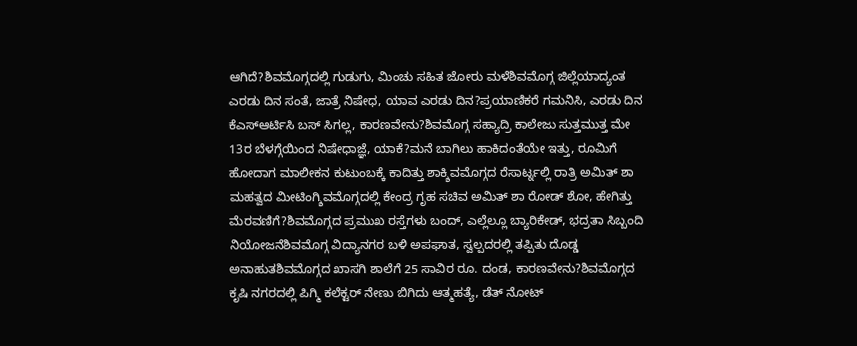ಆಗಿದೆ?ಶಿವಮೊಗ್ಗದಲ್ಲಿ ಗುಡುಗು, ಮಿಂಚು ಸಹಿತ ಜೋರು ಮಳೆಶಿವಮೊಗ್ಗ ಜಿಲ್ಲೆಯಾದ್ಯಂತ ಎರಡು ದಿನ ಸಂತೆ, ಜಾತ್ರೆ ನಿಷೇಧ, ಯಾವ ಎರಡು ದಿನ?ಪ್ರಯಾಣಿಕರೆ ಗಮನಿಸಿ, ಎರಡು ದಿನ ಕೆಎಸ್ಆರ್ಟಿಸಿ ಬಸ್ ಸಿಗಲ್ಲ, ಕಾರಣವೇನು?ಶಿವಮೊಗ್ಗ ಸಹ್ಯಾದ್ರಿ ಕಾಲೇಜು ಸುತ್ತಮುತ್ತ ಮೇ 13ರ ಬೆಳಗ್ಗೆಯಿಂದ ನಿಷೇಧಾಜ್ಞೆ, ಯಾಕೆ?ಮನೆ ಬಾಗಿಲು ಹಾಕಿದಂತೆಯೇ ಇತ್ತು, ರೂಮಿಗೆ ಹೋದಾಗ ಮಾಲೀಕನ ಕುಟುಂಬಕ್ಕೆ ಕಾದಿತ್ತು ಶಾಕ್ಶಿವಮೊಗ್ಗದ ರೆಸಾರ್ಟ್ನಲ್ಲಿ ರಾತ್ರಿ ಅಮಿತ್ ಶಾ ಮಹತ್ವದ ಮೀಟಿಂಗ್ಶಿವಮೊಗ್ಗದಲ್ಲಿ ಕೇಂದ್ರ ಗೃಹ ಸಚಿವ ಅಮಿತ್ ಶಾ ರೋಡ್ ಶೋ, ಹೇಗಿತ್ತು ಮೆರವಣಿಗೆ?ಶಿವಮೊಗ್ಗದ ಪ್ರಮುಖ ರಸ್ತೆಗಳು ಬಂದ್, ಎಲ್ಲೆಲ್ಲೂ ಬ್ಯಾರಿಕೇಡ್, ಭದ್ರತಾ ಸಿಬ್ಬಂದಿ ನಿಯೋಜನೆಶಿವಮೊಗ್ಗ ವಿದ್ಯಾನಗರ ಬಳಿ ಅಪಘಾತ, ಸ್ವಲ್ಪದರಲ್ಲಿ ತಪ್ಪಿತು ದೊಡ್ಡ ಅನಾಹುತಶಿವಮೊಗ್ಗದ ಖಾಸಗಿ ಶಾಲೆಗೆ 25 ಸಾವಿರ ರೂ. ದಂಡ, ಕಾರಣವೇನು?ಶಿವಮೊಗ್ಗದ ಕೃಷಿ ನಗರದಲ್ಲಿ ಪಿಗ್ಮಿ ಕಲೆಕ್ಟರ್ ನೇಣು ಬಿಗಿದು ಆತ್ಮಹತ್ಯೆ, ಡೆತ್ ನೋಟ್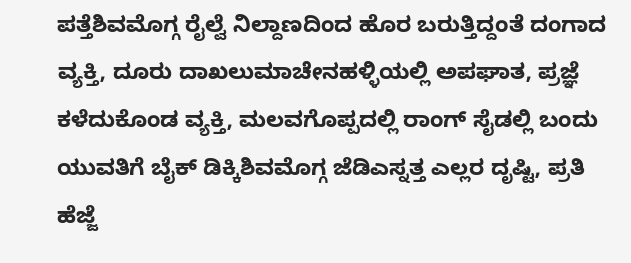ಪತ್ತೆಶಿವಮೊಗ್ಗ ರೈಲ್ವೆ ನಿಲ್ದಾಣದಿಂದ ಹೊರ ಬರುತ್ತಿದ್ದಂತೆ ದಂಗಾದ ವ್ಯಕ್ತಿ, ದೂರು ದಾಖಲುಮಾಚೇನಹಳ್ಳಿಯಲ್ಲಿ ಅಪಘಾತ, ಪ್ರಜ್ಞೆ ಕಳೆದುಕೊಂಡ ವ್ಯಕ್ತಿ, ಮಲವಗೊಪ್ಪದಲ್ಲಿ ರಾಂಗ್ ಸೈಡಲ್ಲಿ ಬಂದು ಯುವತಿಗೆ ಬೈಕ್ ಡಿಕ್ಕಿಶಿವಮೊಗ್ಗ ಜೆಡಿಎಸ್ನತ್ತ ಎಲ್ಲರ ದೃಷ್ಟಿ, ಪ್ರತಿ ಹೆಜ್ಜೆ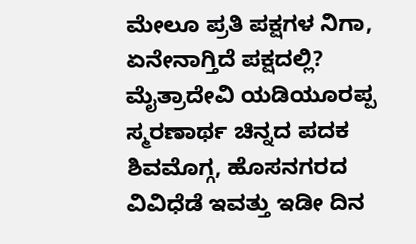ಮೇಲೂ ಪ್ರತಿ ಪಕ್ಷಗಳ ನಿಗಾ, ಏನೇನಾಗ್ತಿದೆ ಪಕ್ಷದಲ್ಲಿ? ಮೈತ್ರಾದೇವಿ ಯಡಿಯೂರಪ್ಪ ಸ್ಮರಣಾರ್ಥ ಚಿನ್ನದ ಪದಕ ಶಿವಮೊಗ್ಗ, ಹೊಸನಗರದ ವಿವಿಧೆಡೆ ಇವತ್ತು ಇಡೀ ದಿನ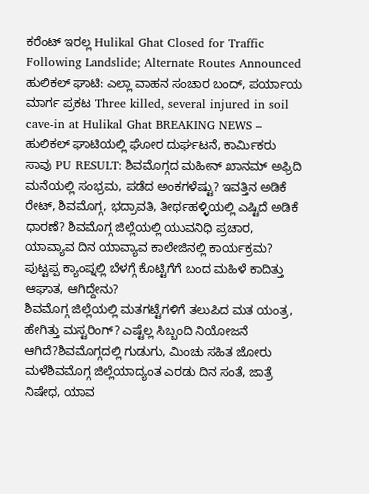ಕರೆಂಟ್ ಇರಲ್ಲ Hulikal Ghat Closed for Traffic Following Landslide; Alternate Routes Announced ಹುಲಿಕಲ್ ಘಾಟಿ: ಎಲ್ಲಾ ವಾಹನ ಸಂಚಾರ ಬಂದ್, ಪರ್ಯಾಯ ಮಾರ್ಗ ಪ್ರಕಟ Three killed, several injured in soil cave-in at Hulikal Ghat BREAKING NEWS – ಹುಲಿಕಲ್ ಘಾಟಿಯಲ್ಲಿ ಘೋರ ದುರ್ಘಟನೆ, ಕಾರ್ಮಿಕರು ಸಾವು PU RESULT: ಶಿವಮೊಗ್ಗದ ಮಹೀನ್ ಖಾನಮ್ ಅಫ್ರಿದಿ ಮನೆಯಲ್ಲಿ ಸಂಭ್ರಮ, ಪಡೆದ ಅಂಕಗಳೆಷ್ಟು? ಇವತ್ತಿನ ಅಡಿಕೆ ರೇಟ್, ಶಿವಮೊಗ್ಗ, ಭದ್ರಾವತಿ, ತೀರ್ಥಹಳ್ಳಿಯಲ್ಲಿ ಎಷ್ಟಿದೆ ಅಡಿಕೆ ಧಾರಣೆ? ಶಿವಮೊಗ್ಗ ಜಿಲ್ಲೆಯಲ್ಲಿ ಯುವನಿಧಿ ಪ್ರಚಾರ, ಯಾವ್ಯಾವ ದಿನ ಯಾವ್ಯಾವ ಕಾಲೇಜಿನಲ್ಲಿ ಕಾರ್ಯಕ್ರಮ? ಪುಟ್ಟಪ್ಪ ಕ್ಯಾಂಪ್ನಲ್ಲಿ ಬೆಳಗ್ಗೆ ಕೊಟ್ಟಿಗೆಗೆ ಬಂದ ಮಹಿಳೆ ಕಾದಿತ್ತು ಆಘಾತ, ಆಗಿದ್ದೇನು?
ಶಿವಮೊಗ್ಗ ಜಿಲ್ಲೆಯಲ್ಲಿ ಮತಗಟ್ಟೆಗಳಿಗೆ ತಲುಪಿದ ಮತ ಯಂತ್ರ, ಹೇಗಿತ್ತು ಮಸ್ಟರಿಂಗ್? ಎಷ್ಟೆಲ್ಲ ಸಿಬ್ಬಂದಿ ನಿಯೋಜನೆ ಆಗಿದೆ?ಶಿವಮೊಗ್ಗದಲ್ಲಿ ಗುಡುಗು, ಮಿಂಚು ಸಹಿತ ಜೋರು ಮಳೆಶಿವಮೊಗ್ಗ ಜಿಲ್ಲೆಯಾದ್ಯಂತ ಎರಡು ದಿನ ಸಂತೆ, ಜಾತ್ರೆ ನಿಷೇಧ, ಯಾವ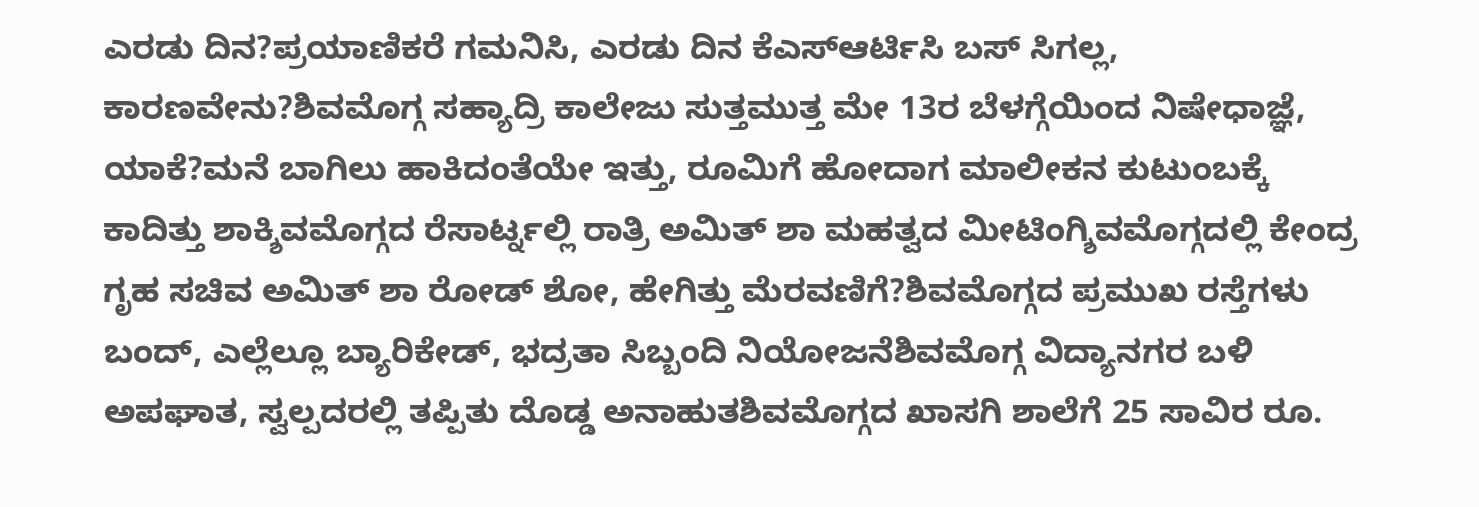ಎರಡು ದಿನ?ಪ್ರಯಾಣಿಕರೆ ಗಮನಿಸಿ, ಎರಡು ದಿನ ಕೆಎಸ್ಆರ್ಟಿಸಿ ಬಸ್ ಸಿಗಲ್ಲ, ಕಾರಣವೇನು?ಶಿವಮೊಗ್ಗ ಸಹ್ಯಾದ್ರಿ ಕಾಲೇಜು ಸುತ್ತಮುತ್ತ ಮೇ 13ರ ಬೆಳಗ್ಗೆಯಿಂದ ನಿಷೇಧಾಜ್ಞೆ, ಯಾಕೆ?ಮನೆ ಬಾಗಿಲು ಹಾಕಿದಂತೆಯೇ ಇತ್ತು, ರೂಮಿಗೆ ಹೋದಾಗ ಮಾಲೀಕನ ಕುಟುಂಬಕ್ಕೆ ಕಾದಿತ್ತು ಶಾಕ್ಶಿವಮೊಗ್ಗದ ರೆಸಾರ್ಟ್ನಲ್ಲಿ ರಾತ್ರಿ ಅಮಿತ್ ಶಾ ಮಹತ್ವದ ಮೀಟಿಂಗ್ಶಿವಮೊಗ್ಗದಲ್ಲಿ ಕೇಂದ್ರ ಗೃಹ ಸಚಿವ ಅಮಿತ್ ಶಾ ರೋಡ್ ಶೋ, ಹೇಗಿತ್ತು ಮೆರವಣಿಗೆ?ಶಿವಮೊಗ್ಗದ ಪ್ರಮುಖ ರಸ್ತೆಗಳು ಬಂದ್, ಎಲ್ಲೆಲ್ಲೂ ಬ್ಯಾರಿಕೇಡ್, ಭದ್ರತಾ ಸಿಬ್ಬಂದಿ ನಿಯೋಜನೆಶಿವಮೊಗ್ಗ ವಿದ್ಯಾನಗರ ಬಳಿ ಅಪಘಾತ, ಸ್ವಲ್ಪದರಲ್ಲಿ ತಪ್ಪಿತು ದೊಡ್ಡ ಅನಾಹುತಶಿವಮೊಗ್ಗದ ಖಾಸಗಿ ಶಾಲೆಗೆ 25 ಸಾವಿರ ರೂ.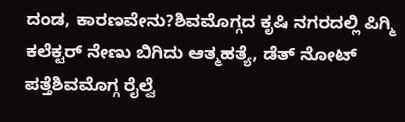ದಂಡ, ಕಾರಣವೇನು?ಶಿವಮೊಗ್ಗದ ಕೃಷಿ ನಗರದಲ್ಲಿ ಪಿಗ್ಮಿ ಕಲೆಕ್ಟರ್ ನೇಣು ಬಿಗಿದು ಆತ್ಮಹತ್ಯೆ, ಡೆತ್ ನೋಟ್ ಪತ್ತೆಶಿವಮೊಗ್ಗ ರೈಲ್ವೆ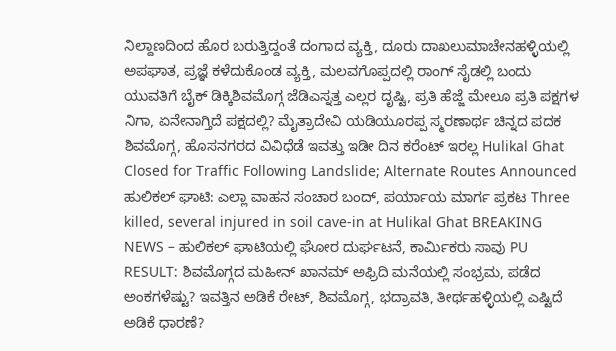ನಿಲ್ದಾಣದಿಂದ ಹೊರ ಬರುತ್ತಿದ್ದಂತೆ ದಂಗಾದ ವ್ಯಕ್ತಿ, ದೂರು ದಾಖಲುಮಾಚೇನಹಳ್ಳಿಯಲ್ಲಿ ಅಪಘಾತ, ಪ್ರಜ್ಞೆ ಕಳೆದುಕೊಂಡ ವ್ಯಕ್ತಿ, ಮಲವಗೊಪ್ಪದಲ್ಲಿ ರಾಂಗ್ ಸೈಡಲ್ಲಿ ಬಂದು ಯುವತಿಗೆ ಬೈಕ್ ಡಿಕ್ಕಿಶಿವಮೊಗ್ಗ ಜೆಡಿಎಸ್ನತ್ತ ಎಲ್ಲರ ದೃಷ್ಟಿ, ಪ್ರತಿ ಹೆಜ್ಜೆ ಮೇಲೂ ಪ್ರತಿ ಪಕ್ಷಗಳ ನಿಗಾ, ಏನೇನಾಗ್ತಿದೆ ಪಕ್ಷದಲ್ಲಿ? ಮೈತ್ರಾದೇವಿ ಯಡಿಯೂರಪ್ಪ ಸ್ಮರಣಾರ್ಥ ಚಿನ್ನದ ಪದಕ ಶಿವಮೊಗ್ಗ, ಹೊಸನಗರದ ವಿವಿಧೆಡೆ ಇವತ್ತು ಇಡೀ ದಿನ ಕರೆಂಟ್ ಇರಲ್ಲ Hulikal Ghat Closed for Traffic Following Landslide; Alternate Routes Announced ಹುಲಿಕಲ್ ಘಾಟಿ: ಎಲ್ಲಾ ವಾಹನ ಸಂಚಾರ ಬಂದ್, ಪರ್ಯಾಯ ಮಾರ್ಗ ಪ್ರಕಟ Three killed, several injured in soil cave-in at Hulikal Ghat BREAKING NEWS – ಹುಲಿಕಲ್ ಘಾಟಿಯಲ್ಲಿ ಘೋರ ದುರ್ಘಟನೆ, ಕಾರ್ಮಿಕರು ಸಾವು PU RESULT: ಶಿವಮೊಗ್ಗದ ಮಹೀನ್ ಖಾನಮ್ ಅಫ್ರಿದಿ ಮನೆಯಲ್ಲಿ ಸಂಭ್ರಮ, ಪಡೆದ ಅಂಕಗಳೆಷ್ಟು? ಇವತ್ತಿನ ಅಡಿಕೆ ರೇಟ್, ಶಿವಮೊಗ್ಗ, ಭದ್ರಾವತಿ, ತೀರ್ಥಹಳ್ಳಿಯಲ್ಲಿ ಎಷ್ಟಿದೆ ಅಡಿಕೆ ಧಾರಣೆ?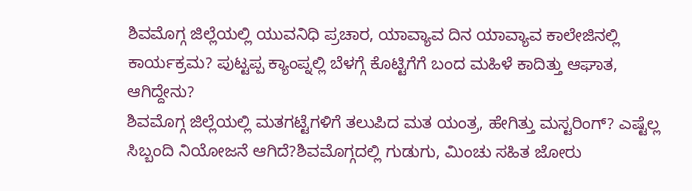ಶಿವಮೊಗ್ಗ ಜಿಲ್ಲೆಯಲ್ಲಿ ಯುವನಿಧಿ ಪ್ರಚಾರ, ಯಾವ್ಯಾವ ದಿನ ಯಾವ್ಯಾವ ಕಾಲೇಜಿನಲ್ಲಿ ಕಾರ್ಯಕ್ರಮ? ಪುಟ್ಟಪ್ಪ ಕ್ಯಾಂಪ್ನಲ್ಲಿ ಬೆಳಗ್ಗೆ ಕೊಟ್ಟಿಗೆಗೆ ಬಂದ ಮಹಿಳೆ ಕಾದಿತ್ತು ಆಘಾತ, ಆಗಿದ್ದೇನು?
ಶಿವಮೊಗ್ಗ ಜಿಲ್ಲೆಯಲ್ಲಿ ಮತಗಟ್ಟೆಗಳಿಗೆ ತಲುಪಿದ ಮತ ಯಂತ್ರ, ಹೇಗಿತ್ತು ಮಸ್ಟರಿಂಗ್? ಎಷ್ಟೆಲ್ಲ ಸಿಬ್ಬಂದಿ ನಿಯೋಜನೆ ಆಗಿದೆ?ಶಿವಮೊಗ್ಗದಲ್ಲಿ ಗುಡುಗು, ಮಿಂಚು ಸಹಿತ ಜೋರು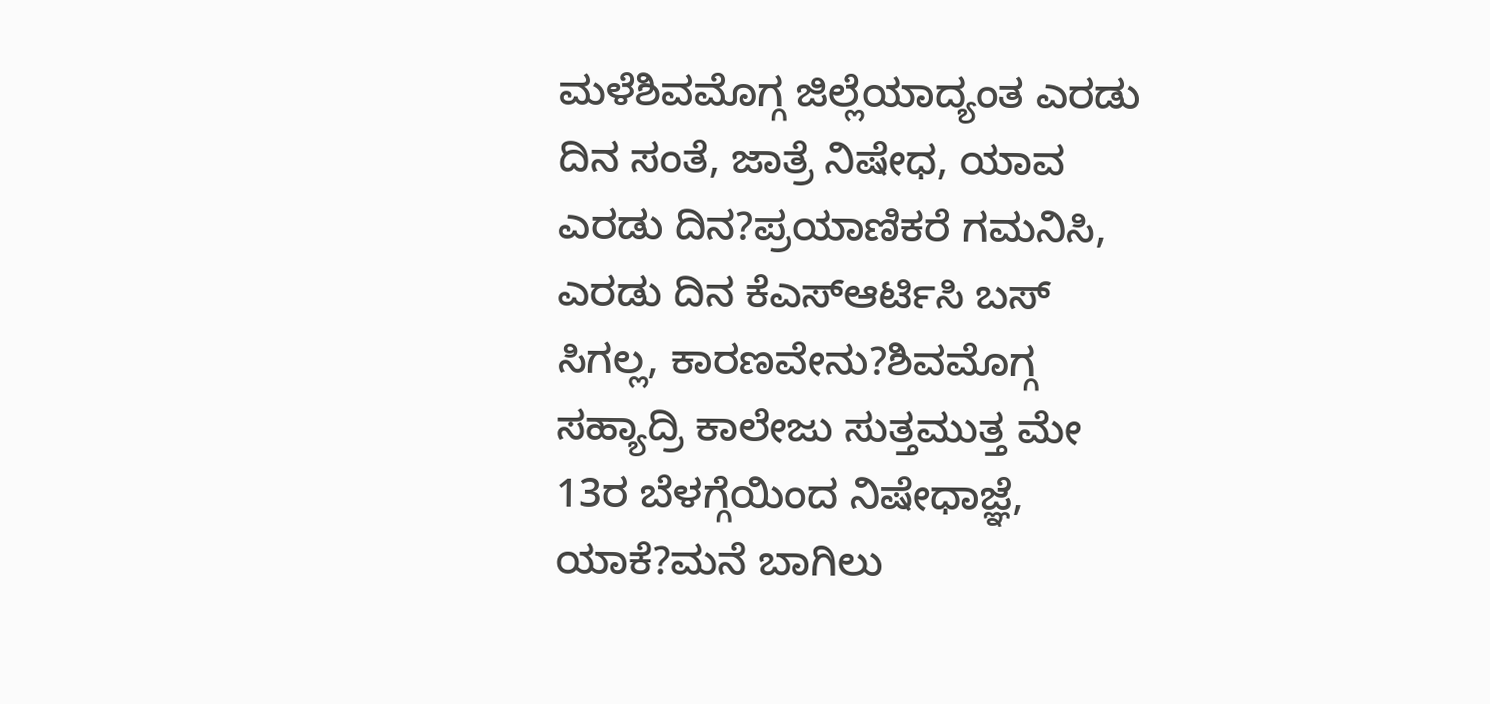ಮಳೆಶಿವಮೊಗ್ಗ ಜಿಲ್ಲೆಯಾದ್ಯಂತ ಎರಡು ದಿನ ಸಂತೆ, ಜಾತ್ರೆ ನಿಷೇಧ, ಯಾವ ಎರಡು ದಿನ?ಪ್ರಯಾಣಿಕರೆ ಗಮನಿಸಿ, ಎರಡು ದಿನ ಕೆಎಸ್ಆರ್ಟಿಸಿ ಬಸ್ ಸಿಗಲ್ಲ, ಕಾರಣವೇನು?ಶಿವಮೊಗ್ಗ ಸಹ್ಯಾದ್ರಿ ಕಾಲೇಜು ಸುತ್ತಮುತ್ತ ಮೇ 13ರ ಬೆಳಗ್ಗೆಯಿಂದ ನಿಷೇಧಾಜ್ಞೆ, ಯಾಕೆ?ಮನೆ ಬಾಗಿಲು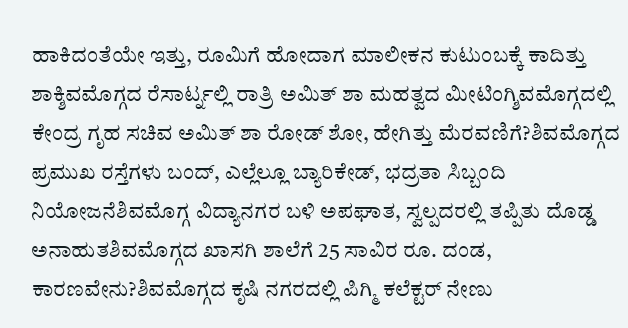ಹಾಕಿದಂತೆಯೇ ಇತ್ತು, ರೂಮಿಗೆ ಹೋದಾಗ ಮಾಲೀಕನ ಕುಟುಂಬಕ್ಕೆ ಕಾದಿತ್ತು ಶಾಕ್ಶಿವಮೊಗ್ಗದ ರೆಸಾರ್ಟ್ನಲ್ಲಿ ರಾತ್ರಿ ಅಮಿತ್ ಶಾ ಮಹತ್ವದ ಮೀಟಿಂಗ್ಶಿವಮೊಗ್ಗದಲ್ಲಿ ಕೇಂದ್ರ ಗೃಹ ಸಚಿವ ಅಮಿತ್ ಶಾ ರೋಡ್ ಶೋ, ಹೇಗಿತ್ತು ಮೆರವಣಿಗೆ?ಶಿವಮೊಗ್ಗದ ಪ್ರಮುಖ ರಸ್ತೆಗಳು ಬಂದ್, ಎಲ್ಲೆಲ್ಲೂ ಬ್ಯಾರಿಕೇಡ್, ಭದ್ರತಾ ಸಿಬ್ಬಂದಿ ನಿಯೋಜನೆಶಿವಮೊಗ್ಗ ವಿದ್ಯಾನಗರ ಬಳಿ ಅಪಘಾತ, ಸ್ವಲ್ಪದರಲ್ಲಿ ತಪ್ಪಿತು ದೊಡ್ಡ ಅನಾಹುತಶಿವಮೊಗ್ಗದ ಖಾಸಗಿ ಶಾಲೆಗೆ 25 ಸಾವಿರ ರೂ. ದಂಡ, ಕಾರಣವೇನು?ಶಿವಮೊಗ್ಗದ ಕೃಷಿ ನಗರದಲ್ಲಿ ಪಿಗ್ಮಿ ಕಲೆಕ್ಟರ್ ನೇಣು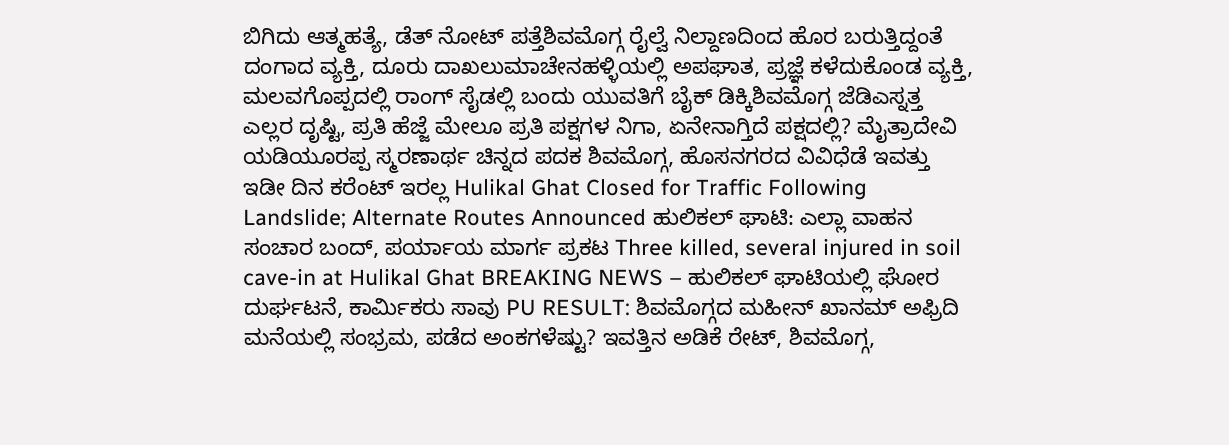ಬಿಗಿದು ಆತ್ಮಹತ್ಯೆ, ಡೆತ್ ನೋಟ್ ಪತ್ತೆಶಿವಮೊಗ್ಗ ರೈಲ್ವೆ ನಿಲ್ದಾಣದಿಂದ ಹೊರ ಬರುತ್ತಿದ್ದಂತೆ ದಂಗಾದ ವ್ಯಕ್ತಿ, ದೂರು ದಾಖಲುಮಾಚೇನಹಳ್ಳಿಯಲ್ಲಿ ಅಪಘಾತ, ಪ್ರಜ್ಞೆ ಕಳೆದುಕೊಂಡ ವ್ಯಕ್ತಿ, ಮಲವಗೊಪ್ಪದಲ್ಲಿ ರಾಂಗ್ ಸೈಡಲ್ಲಿ ಬಂದು ಯುವತಿಗೆ ಬೈಕ್ ಡಿಕ್ಕಿಶಿವಮೊಗ್ಗ ಜೆಡಿಎಸ್ನತ್ತ ಎಲ್ಲರ ದೃಷ್ಟಿ, ಪ್ರತಿ ಹೆಜ್ಜೆ ಮೇಲೂ ಪ್ರತಿ ಪಕ್ಷಗಳ ನಿಗಾ, ಏನೇನಾಗ್ತಿದೆ ಪಕ್ಷದಲ್ಲಿ? ಮೈತ್ರಾದೇವಿ ಯಡಿಯೂರಪ್ಪ ಸ್ಮರಣಾರ್ಥ ಚಿನ್ನದ ಪದಕ ಶಿವಮೊಗ್ಗ, ಹೊಸನಗರದ ವಿವಿಧೆಡೆ ಇವತ್ತು ಇಡೀ ದಿನ ಕರೆಂಟ್ ಇರಲ್ಲ Hulikal Ghat Closed for Traffic Following Landslide; Alternate Routes Announced ಹುಲಿಕಲ್ ಘಾಟಿ: ಎಲ್ಲಾ ವಾಹನ ಸಂಚಾರ ಬಂದ್, ಪರ್ಯಾಯ ಮಾರ್ಗ ಪ್ರಕಟ Three killed, several injured in soil cave-in at Hulikal Ghat BREAKING NEWS – ಹುಲಿಕಲ್ ಘಾಟಿಯಲ್ಲಿ ಘೋರ ದುರ್ಘಟನೆ, ಕಾರ್ಮಿಕರು ಸಾವು PU RESULT: ಶಿವಮೊಗ್ಗದ ಮಹೀನ್ ಖಾನಮ್ ಅಫ್ರಿದಿ ಮನೆಯಲ್ಲಿ ಸಂಭ್ರಮ, ಪಡೆದ ಅಂಕಗಳೆಷ್ಟು? ಇವತ್ತಿನ ಅಡಿಕೆ ರೇಟ್, ಶಿವಮೊಗ್ಗ,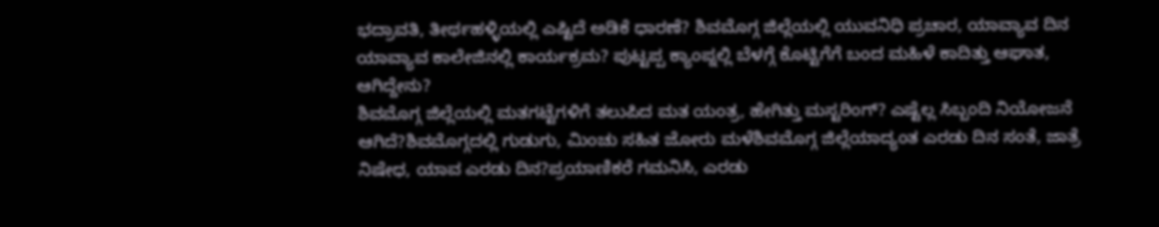ಭದ್ರಾವತಿ, ತೀರ್ಥಹಳ್ಳಿಯಲ್ಲಿ ಎಷ್ಟಿದೆ ಅಡಿಕೆ ಧಾರಣೆ? ಶಿವಮೊಗ್ಗ ಜಿಲ್ಲೆಯಲ್ಲಿ ಯುವನಿಧಿ ಪ್ರಚಾರ, ಯಾವ್ಯಾವ ದಿನ ಯಾವ್ಯಾವ ಕಾಲೇಜಿನಲ್ಲಿ ಕಾರ್ಯಕ್ರಮ? ಪುಟ್ಟಪ್ಪ ಕ್ಯಾಂಪ್ನಲ್ಲಿ ಬೆಳಗ್ಗೆ ಕೊಟ್ಟಿಗೆಗೆ ಬಂದ ಮಹಿಳೆ ಕಾದಿತ್ತು ಆಘಾತ, ಆಗಿದ್ದೇನು?
ಶಿವಮೊಗ್ಗ ಜಿಲ್ಲೆಯಲ್ಲಿ ಮತಗಟ್ಟೆಗಳಿಗೆ ತಲುಪಿದ ಮತ ಯಂತ್ರ, ಹೇಗಿತ್ತು ಮಸ್ಟರಿಂಗ್? ಎಷ್ಟೆಲ್ಲ ಸಿಬ್ಬಂದಿ ನಿಯೋಜನೆ ಆಗಿದೆ?ಶಿವಮೊಗ್ಗದಲ್ಲಿ ಗುಡುಗು, ಮಿಂಚು ಸಹಿತ ಜೋರು ಮಳೆಶಿವಮೊಗ್ಗ ಜಿಲ್ಲೆಯಾದ್ಯಂತ ಎರಡು ದಿನ ಸಂತೆ, ಜಾತ್ರೆ ನಿಷೇಧ, ಯಾವ ಎರಡು ದಿನ?ಪ್ರಯಾಣಿಕರೆ ಗಮನಿಸಿ, ಎರಡು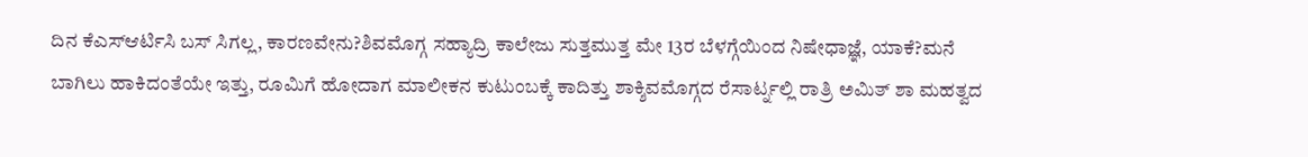ದಿನ ಕೆಎಸ್ಆರ್ಟಿಸಿ ಬಸ್ ಸಿಗಲ್ಲ, ಕಾರಣವೇನು?ಶಿವಮೊಗ್ಗ ಸಹ್ಯಾದ್ರಿ ಕಾಲೇಜು ಸುತ್ತಮುತ್ತ ಮೇ 13ರ ಬೆಳಗ್ಗೆಯಿಂದ ನಿಷೇಧಾಜ್ಞೆ, ಯಾಕೆ?ಮನೆ ಬಾಗಿಲು ಹಾಕಿದಂತೆಯೇ ಇತ್ತು, ರೂಮಿಗೆ ಹೋದಾಗ ಮಾಲೀಕನ ಕುಟುಂಬಕ್ಕೆ ಕಾದಿತ್ತು ಶಾಕ್ಶಿವಮೊಗ್ಗದ ರೆಸಾರ್ಟ್ನಲ್ಲಿ ರಾತ್ರಿ ಅಮಿತ್ ಶಾ ಮಹತ್ವದ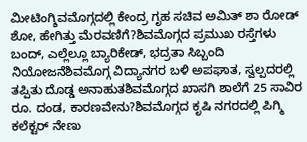ಮೀಟಿಂಗ್ಶಿವಮೊಗ್ಗದಲ್ಲಿ ಕೇಂದ್ರ ಗೃಹ ಸಚಿವ ಅಮಿತ್ ಶಾ ರೋಡ್ ಶೋ, ಹೇಗಿತ್ತು ಮೆರವಣಿಗೆ?ಶಿವಮೊಗ್ಗದ ಪ್ರಮುಖ ರಸ್ತೆಗಳು ಬಂದ್, ಎಲ್ಲೆಲ್ಲೂ ಬ್ಯಾರಿಕೇಡ್, ಭದ್ರತಾ ಸಿಬ್ಬಂದಿ ನಿಯೋಜನೆಶಿವಮೊಗ್ಗ ವಿದ್ಯಾನಗರ ಬಳಿ ಅಪಘಾತ, ಸ್ವಲ್ಪದರಲ್ಲಿ ತಪ್ಪಿತು ದೊಡ್ಡ ಅನಾಹುತಶಿವಮೊಗ್ಗದ ಖಾಸಗಿ ಶಾಲೆಗೆ 25 ಸಾವಿರ ರೂ. ದಂಡ, ಕಾರಣವೇನು?ಶಿವಮೊಗ್ಗದ ಕೃಷಿ ನಗರದಲ್ಲಿ ಪಿಗ್ಮಿ ಕಲೆಕ್ಟರ್ ನೇಣು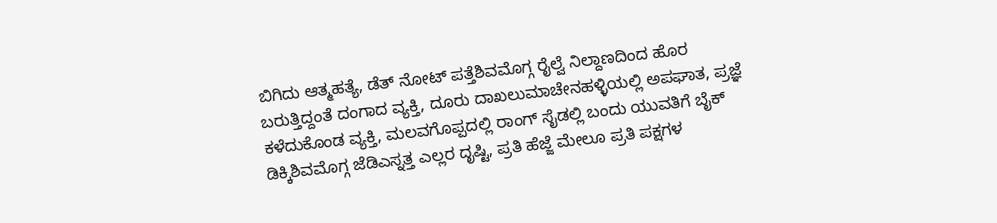ಬಿಗಿದು ಆತ್ಮಹತ್ಯೆ, ಡೆತ್ ನೋಟ್ ಪತ್ತೆಶಿವಮೊಗ್ಗ ರೈಲ್ವೆ ನಿಲ್ದಾಣದಿಂದ ಹೊರ ಬರುತ್ತಿದ್ದಂತೆ ದಂಗಾದ ವ್ಯಕ್ತಿ, ದೂರು ದಾಖಲುಮಾಚೇನಹಳ್ಳಿಯಲ್ಲಿ ಅಪಘಾತ, ಪ್ರಜ್ಞೆ ಕಳೆದುಕೊಂಡ ವ್ಯಕ್ತಿ, ಮಲವಗೊಪ್ಪದಲ್ಲಿ ರಾಂಗ್ ಸೈಡಲ್ಲಿ ಬಂದು ಯುವತಿಗೆ ಬೈಕ್ ಡಿಕ್ಕಿಶಿವಮೊಗ್ಗ ಜೆಡಿಎಸ್ನತ್ತ ಎಲ್ಲರ ದೃಷ್ಟಿ, ಪ್ರತಿ ಹೆಜ್ಜೆ ಮೇಲೂ ಪ್ರತಿ ಪಕ್ಷಗಳ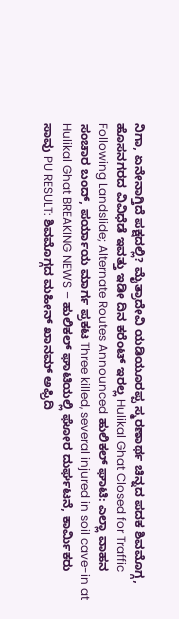ನಿಗಾ, ಏನೇನಾಗ್ತಿದೆ ಪಕ್ಷದಲ್ಲಿ? ಮೈತ್ರಾದೇವಿ ಯಡಿಯೂರಪ್ಪ ಸ್ಮರಣಾರ್ಥ ಚಿನ್ನದ ಪದಕ ಶಿವಮೊಗ್ಗ, ಹೊಸನಗರದ ವಿವಿಧೆಡೆ ಇವತ್ತು ಇಡೀ ದಿನ ಕರೆಂಟ್ ಇರಲ್ಲ Hulikal Ghat Closed for Traffic Following Landslide; Alternate Routes Announced ಹುಲಿಕಲ್ ಘಾಟಿ: ಎಲ್ಲಾ ವಾಹನ ಸಂಚಾರ ಬಂದ್, ಪರ್ಯಾಯ ಮಾರ್ಗ ಪ್ರಕಟ Three killed, several injured in soil cave-in at Hulikal Ghat BREAKING NEWS – ಹುಲಿಕಲ್ ಘಾಟಿಯಲ್ಲಿ ಘೋರ ದುರ್ಘಟನೆ, ಕಾರ್ಮಿಕರು ಸಾವು PU RESULT: ಶಿವಮೊಗ್ಗದ ಮಹೀನ್ ಖಾನಮ್ ಅಫ್ರಿದಿ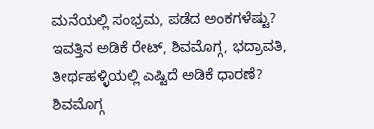ಮನೆಯಲ್ಲಿ ಸಂಭ್ರಮ, ಪಡೆದ ಅಂಕಗಳೆಷ್ಟು? ಇವತ್ತಿನ ಅಡಿಕೆ ರೇಟ್, ಶಿವಮೊಗ್ಗ, ಭದ್ರಾವತಿ, ತೀರ್ಥಹಳ್ಳಿಯಲ್ಲಿ ಎಷ್ಟಿದೆ ಅಡಿಕೆ ಧಾರಣೆ? ಶಿವಮೊಗ್ಗ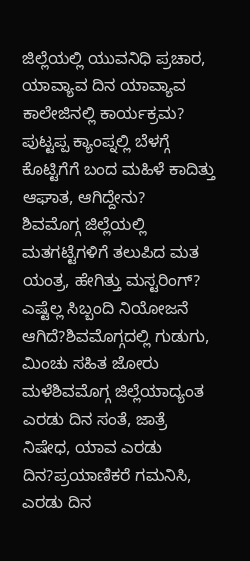ಜಿಲ್ಲೆಯಲ್ಲಿ ಯುವನಿಧಿ ಪ್ರಚಾರ, ಯಾವ್ಯಾವ ದಿನ ಯಾವ್ಯಾವ ಕಾಲೇಜಿನಲ್ಲಿ ಕಾರ್ಯಕ್ರಮ? ಪುಟ್ಟಪ್ಪ ಕ್ಯಾಂಪ್ನಲ್ಲಿ ಬೆಳಗ್ಗೆ ಕೊಟ್ಟಿಗೆಗೆ ಬಂದ ಮಹಿಳೆ ಕಾದಿತ್ತು ಆಘಾತ, ಆಗಿದ್ದೇನು?
ಶಿವಮೊಗ್ಗ ಜಿಲ್ಲೆಯಲ್ಲಿ ಮತಗಟ್ಟೆಗಳಿಗೆ ತಲುಪಿದ ಮತ ಯಂತ್ರ, ಹೇಗಿತ್ತು ಮಸ್ಟರಿಂಗ್? ಎಷ್ಟೆಲ್ಲ ಸಿಬ್ಬಂದಿ ನಿಯೋಜನೆ ಆಗಿದೆ?ಶಿವಮೊಗ್ಗದಲ್ಲಿ ಗುಡುಗು, ಮಿಂಚು ಸಹಿತ ಜೋರು ಮಳೆಶಿವಮೊಗ್ಗ ಜಿಲ್ಲೆಯಾದ್ಯಂತ ಎರಡು ದಿನ ಸಂತೆ, ಜಾತ್ರೆ ನಿಷೇಧ, ಯಾವ ಎರಡು ದಿನ?ಪ್ರಯಾಣಿಕರೆ ಗಮನಿಸಿ, ಎರಡು ದಿನ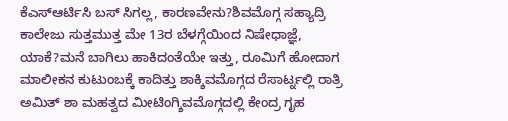ಕೆಎಸ್ಆರ್ಟಿಸಿ ಬಸ್ ಸಿಗಲ್ಲ, ಕಾರಣವೇನು?ಶಿವಮೊಗ್ಗ ಸಹ್ಯಾದ್ರಿ ಕಾಲೇಜು ಸುತ್ತಮುತ್ತ ಮೇ 13ರ ಬೆಳಗ್ಗೆಯಿಂದ ನಿಷೇಧಾಜ್ಞೆ, ಯಾಕೆ?ಮನೆ ಬಾಗಿಲು ಹಾಕಿದಂತೆಯೇ ಇತ್ತು, ರೂಮಿಗೆ ಹೋದಾಗ ಮಾಲೀಕನ ಕುಟುಂಬಕ್ಕೆ ಕಾದಿತ್ತು ಶಾಕ್ಶಿವಮೊಗ್ಗದ ರೆಸಾರ್ಟ್ನಲ್ಲಿ ರಾತ್ರಿ ಅಮಿತ್ ಶಾ ಮಹತ್ವದ ಮೀಟಿಂಗ್ಶಿವಮೊಗ್ಗದಲ್ಲಿ ಕೇಂದ್ರ ಗೃಹ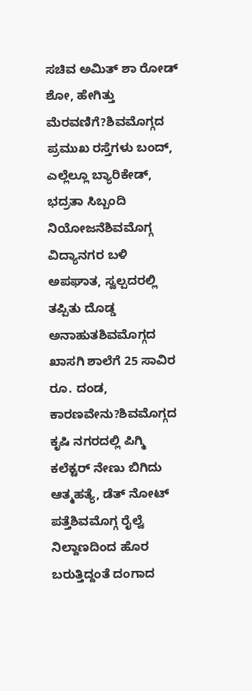ಸಚಿವ ಅಮಿತ್ ಶಾ ರೋಡ್ ಶೋ, ಹೇಗಿತ್ತು ಮೆರವಣಿಗೆ?ಶಿವಮೊಗ್ಗದ ಪ್ರಮುಖ ರಸ್ತೆಗಳು ಬಂದ್, ಎಲ್ಲೆಲ್ಲೂ ಬ್ಯಾರಿಕೇಡ್, ಭದ್ರತಾ ಸಿಬ್ಬಂದಿ ನಿಯೋಜನೆಶಿವಮೊಗ್ಗ ವಿದ್ಯಾನಗರ ಬಳಿ ಅಪಘಾತ, ಸ್ವಲ್ಪದರಲ್ಲಿ ತಪ್ಪಿತು ದೊಡ್ಡ ಅನಾಹುತಶಿವಮೊಗ್ಗದ ಖಾಸಗಿ ಶಾಲೆಗೆ 25 ಸಾವಿರ ರೂ. ದಂಡ, ಕಾರಣವೇನು?ಶಿವಮೊಗ್ಗದ ಕೃಷಿ ನಗರದಲ್ಲಿ ಪಿಗ್ಮಿ ಕಲೆಕ್ಟರ್ ನೇಣು ಬಿಗಿದು ಆತ್ಮಹತ್ಯೆ, ಡೆತ್ ನೋಟ್ ಪತ್ತೆಶಿವಮೊಗ್ಗ ರೈಲ್ವೆ ನಿಲ್ದಾಣದಿಂದ ಹೊರ ಬರುತ್ತಿದ್ದಂತೆ ದಂಗಾದ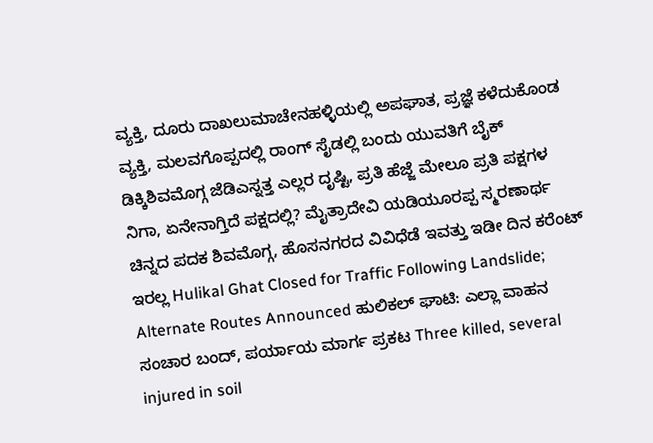ವ್ಯಕ್ತಿ, ದೂರು ದಾಖಲುಮಾಚೇನಹಳ್ಳಿಯಲ್ಲಿ ಅಪಘಾತ, ಪ್ರಜ್ಞೆ ಕಳೆದುಕೊಂಡ ವ್ಯಕ್ತಿ, ಮಲವಗೊಪ್ಪದಲ್ಲಿ ರಾಂಗ್ ಸೈಡಲ್ಲಿ ಬಂದು ಯುವತಿಗೆ ಬೈಕ್ ಡಿಕ್ಕಿಶಿವಮೊಗ್ಗ ಜೆಡಿಎಸ್ನತ್ತ ಎಲ್ಲರ ದೃಷ್ಟಿ, ಪ್ರತಿ ಹೆಜ್ಜೆ ಮೇಲೂ ಪ್ರತಿ ಪಕ್ಷಗಳ ನಿಗಾ, ಏನೇನಾಗ್ತಿದೆ ಪಕ್ಷದಲ್ಲಿ? ಮೈತ್ರಾದೇವಿ ಯಡಿಯೂರಪ್ಪ ಸ್ಮರಣಾರ್ಥ ಚಿನ್ನದ ಪದಕ ಶಿವಮೊಗ್ಗ, ಹೊಸನಗರದ ವಿವಿಧೆಡೆ ಇವತ್ತು ಇಡೀ ದಿನ ಕರೆಂಟ್ ಇರಲ್ಲ Hulikal Ghat Closed for Traffic Following Landslide; Alternate Routes Announced ಹುಲಿಕಲ್ ಘಾಟಿ: ಎಲ್ಲಾ ವಾಹನ ಸಂಚಾರ ಬಂದ್, ಪರ್ಯಾಯ ಮಾರ್ಗ ಪ್ರಕಟ Three killed, several injured in soil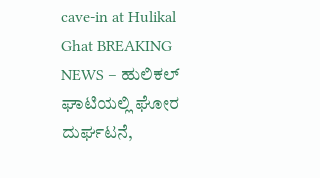cave-in at Hulikal Ghat BREAKING NEWS – ಹುಲಿಕಲ್ ಘಾಟಿಯಲ್ಲಿ ಘೋರ ದುರ್ಘಟನೆ,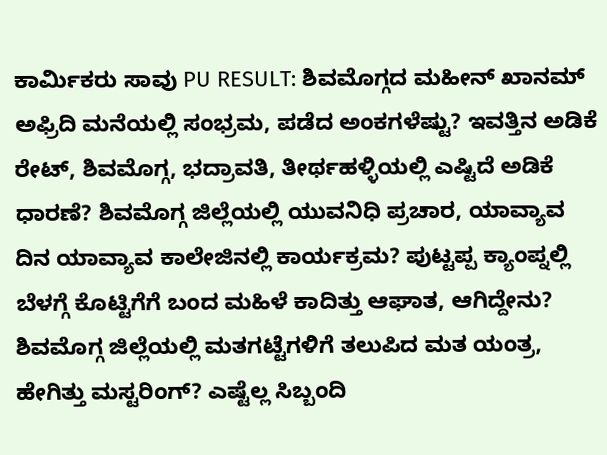ಕಾರ್ಮಿಕರು ಸಾವು PU RESULT: ಶಿವಮೊಗ್ಗದ ಮಹೀನ್ ಖಾನಮ್ ಅಫ್ರಿದಿ ಮನೆಯಲ್ಲಿ ಸಂಭ್ರಮ, ಪಡೆದ ಅಂಕಗಳೆಷ್ಟು? ಇವತ್ತಿನ ಅಡಿಕೆ ರೇಟ್, ಶಿವಮೊಗ್ಗ, ಭದ್ರಾವತಿ, ತೀರ್ಥಹಳ್ಳಿಯಲ್ಲಿ ಎಷ್ಟಿದೆ ಅಡಿಕೆ ಧಾರಣೆ? ಶಿವಮೊಗ್ಗ ಜಿಲ್ಲೆಯಲ್ಲಿ ಯುವನಿಧಿ ಪ್ರಚಾರ, ಯಾವ್ಯಾವ ದಿನ ಯಾವ್ಯಾವ ಕಾಲೇಜಿನಲ್ಲಿ ಕಾರ್ಯಕ್ರಮ? ಪುಟ್ಟಪ್ಪ ಕ್ಯಾಂಪ್ನಲ್ಲಿ ಬೆಳಗ್ಗೆ ಕೊಟ್ಟಿಗೆಗೆ ಬಂದ ಮಹಿಳೆ ಕಾದಿತ್ತು ಆಘಾತ, ಆಗಿದ್ದೇನು?
ಶಿವಮೊಗ್ಗ ಜಿಲ್ಲೆಯಲ್ಲಿ ಮತಗಟ್ಟೆಗಳಿಗೆ ತಲುಪಿದ ಮತ ಯಂತ್ರ, ಹೇಗಿತ್ತು ಮಸ್ಟರಿಂಗ್? ಎಷ್ಟೆಲ್ಲ ಸಿಬ್ಬಂದಿ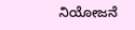ನಿಯೋಜನೆ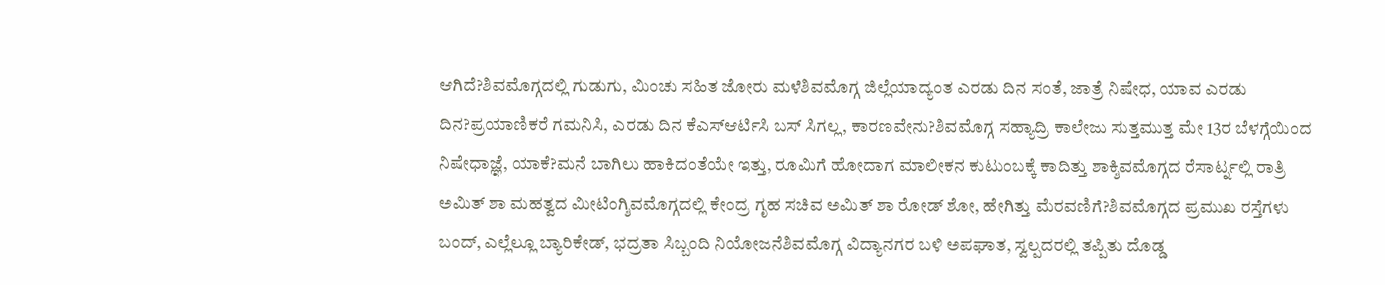ಆಗಿದೆ?ಶಿವಮೊಗ್ಗದಲ್ಲಿ ಗುಡುಗು, ಮಿಂಚು ಸಹಿತ ಜೋರು ಮಳೆಶಿವಮೊಗ್ಗ ಜಿಲ್ಲೆಯಾದ್ಯಂತ ಎರಡು ದಿನ ಸಂತೆ, ಜಾತ್ರೆ ನಿಷೇಧ, ಯಾವ ಎರಡು ದಿನ?ಪ್ರಯಾಣಿಕರೆ ಗಮನಿಸಿ, ಎರಡು ದಿನ ಕೆಎಸ್ಆರ್ಟಿಸಿ ಬಸ್ ಸಿಗಲ್ಲ, ಕಾರಣವೇನು?ಶಿವಮೊಗ್ಗ ಸಹ್ಯಾದ್ರಿ ಕಾಲೇಜು ಸುತ್ತಮುತ್ತ ಮೇ 13ರ ಬೆಳಗ್ಗೆಯಿಂದ ನಿಷೇಧಾಜ್ಞೆ, ಯಾಕೆ?ಮನೆ ಬಾಗಿಲು ಹಾಕಿದಂತೆಯೇ ಇತ್ತು, ರೂಮಿಗೆ ಹೋದಾಗ ಮಾಲೀಕನ ಕುಟುಂಬಕ್ಕೆ ಕಾದಿತ್ತು ಶಾಕ್ಶಿವಮೊಗ್ಗದ ರೆಸಾರ್ಟ್ನಲ್ಲಿ ರಾತ್ರಿ ಅಮಿತ್ ಶಾ ಮಹತ್ವದ ಮೀಟಿಂಗ್ಶಿವಮೊಗ್ಗದಲ್ಲಿ ಕೇಂದ್ರ ಗೃಹ ಸಚಿವ ಅಮಿತ್ ಶಾ ರೋಡ್ ಶೋ, ಹೇಗಿತ್ತು ಮೆರವಣಿಗೆ?ಶಿವಮೊಗ್ಗದ ಪ್ರಮುಖ ರಸ್ತೆಗಳು ಬಂದ್, ಎಲ್ಲೆಲ್ಲೂ ಬ್ಯಾರಿಕೇಡ್, ಭದ್ರತಾ ಸಿಬ್ಬಂದಿ ನಿಯೋಜನೆಶಿವಮೊಗ್ಗ ವಿದ್ಯಾನಗರ ಬಳಿ ಅಪಘಾತ, ಸ್ವಲ್ಪದರಲ್ಲಿ ತಪ್ಪಿತು ದೊಡ್ಡ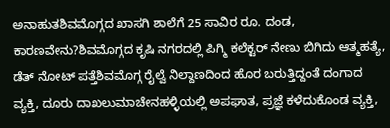ಅನಾಹುತಶಿವಮೊಗ್ಗದ ಖಾಸಗಿ ಶಾಲೆಗೆ 25 ಸಾವಿರ ರೂ. ದಂಡ, ಕಾರಣವೇನು?ಶಿವಮೊಗ್ಗದ ಕೃಷಿ ನಗರದಲ್ಲಿ ಪಿಗ್ಮಿ ಕಲೆಕ್ಟರ್ ನೇಣು ಬಿಗಿದು ಆತ್ಮಹತ್ಯೆ, ಡೆತ್ ನೋಟ್ ಪತ್ತೆಶಿವಮೊಗ್ಗ ರೈಲ್ವೆ ನಿಲ್ದಾಣದಿಂದ ಹೊರ ಬರುತ್ತಿದ್ದಂತೆ ದಂಗಾದ ವ್ಯಕ್ತಿ, ದೂರು ದಾಖಲುಮಾಚೇನಹಳ್ಳಿಯಲ್ಲಿ ಅಪಘಾತ, ಪ್ರಜ್ಞೆ ಕಳೆದುಕೊಂಡ ವ್ಯಕ್ತಿ,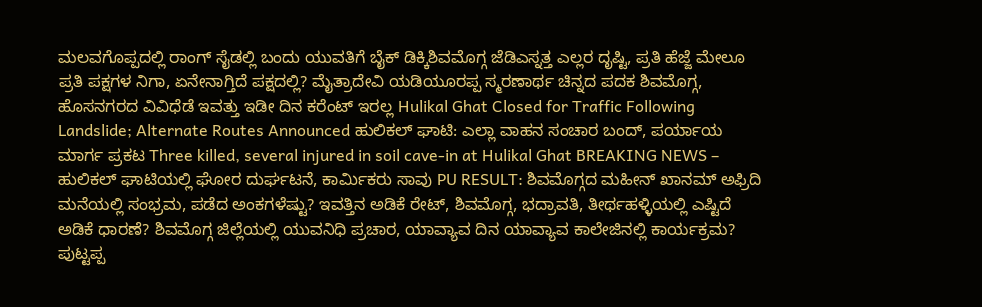ಮಲವಗೊಪ್ಪದಲ್ಲಿ ರಾಂಗ್ ಸೈಡಲ್ಲಿ ಬಂದು ಯುವತಿಗೆ ಬೈಕ್ ಡಿಕ್ಕಿಶಿವಮೊಗ್ಗ ಜೆಡಿಎಸ್ನತ್ತ ಎಲ್ಲರ ದೃಷ್ಟಿ, ಪ್ರತಿ ಹೆಜ್ಜೆ ಮೇಲೂ ಪ್ರತಿ ಪಕ್ಷಗಳ ನಿಗಾ, ಏನೇನಾಗ್ತಿದೆ ಪಕ್ಷದಲ್ಲಿ? ಮೈತ್ರಾದೇವಿ ಯಡಿಯೂರಪ್ಪ ಸ್ಮರಣಾರ್ಥ ಚಿನ್ನದ ಪದಕ ಶಿವಮೊಗ್ಗ, ಹೊಸನಗರದ ವಿವಿಧೆಡೆ ಇವತ್ತು ಇಡೀ ದಿನ ಕರೆಂಟ್ ಇರಲ್ಲ Hulikal Ghat Closed for Traffic Following Landslide; Alternate Routes Announced ಹುಲಿಕಲ್ ಘಾಟಿ: ಎಲ್ಲಾ ವಾಹನ ಸಂಚಾರ ಬಂದ್, ಪರ್ಯಾಯ ಮಾರ್ಗ ಪ್ರಕಟ Three killed, several injured in soil cave-in at Hulikal Ghat BREAKING NEWS – ಹುಲಿಕಲ್ ಘಾಟಿಯಲ್ಲಿ ಘೋರ ದುರ್ಘಟನೆ, ಕಾರ್ಮಿಕರು ಸಾವು PU RESULT: ಶಿವಮೊಗ್ಗದ ಮಹೀನ್ ಖಾನಮ್ ಅಫ್ರಿದಿ ಮನೆಯಲ್ಲಿ ಸಂಭ್ರಮ, ಪಡೆದ ಅಂಕಗಳೆಷ್ಟು? ಇವತ್ತಿನ ಅಡಿಕೆ ರೇಟ್, ಶಿವಮೊಗ್ಗ, ಭದ್ರಾವತಿ, ತೀರ್ಥಹಳ್ಳಿಯಲ್ಲಿ ಎಷ್ಟಿದೆ ಅಡಿಕೆ ಧಾರಣೆ? ಶಿವಮೊಗ್ಗ ಜಿಲ್ಲೆಯಲ್ಲಿ ಯುವನಿಧಿ ಪ್ರಚಾರ, ಯಾವ್ಯಾವ ದಿನ ಯಾವ್ಯಾವ ಕಾಲೇಜಿನಲ್ಲಿ ಕಾರ್ಯಕ್ರಮ? ಪುಟ್ಟಪ್ಪ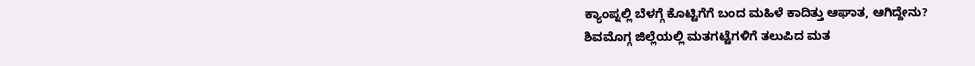ಕ್ಯಾಂಪ್ನಲ್ಲಿ ಬೆಳಗ್ಗೆ ಕೊಟ್ಟಿಗೆಗೆ ಬಂದ ಮಹಿಳೆ ಕಾದಿತ್ತು ಆಘಾತ, ಆಗಿದ್ದೇನು?
ಶಿವಮೊಗ್ಗ ಜಿಲ್ಲೆಯಲ್ಲಿ ಮತಗಟ್ಟೆಗಳಿಗೆ ತಲುಪಿದ ಮತ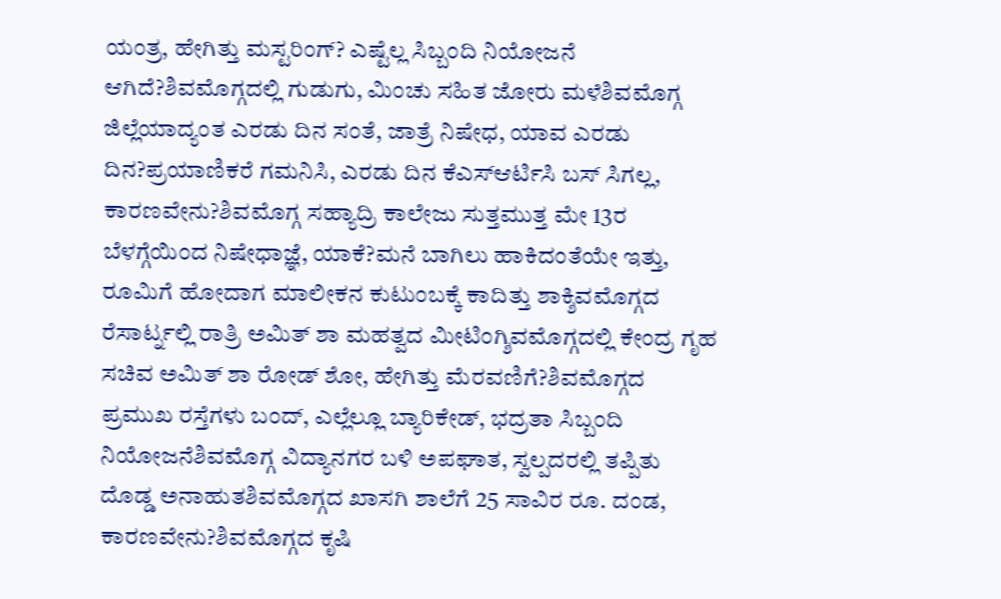ಯಂತ್ರ, ಹೇಗಿತ್ತು ಮಸ್ಟರಿಂಗ್? ಎಷ್ಟೆಲ್ಲ ಸಿಬ್ಬಂದಿ ನಿಯೋಜನೆ ಆಗಿದೆ?ಶಿವಮೊಗ್ಗದಲ್ಲಿ ಗುಡುಗು, ಮಿಂಚು ಸಹಿತ ಜೋರು ಮಳೆಶಿವಮೊಗ್ಗ ಜಿಲ್ಲೆಯಾದ್ಯಂತ ಎರಡು ದಿನ ಸಂತೆ, ಜಾತ್ರೆ ನಿಷೇಧ, ಯಾವ ಎರಡು ದಿನ?ಪ್ರಯಾಣಿಕರೆ ಗಮನಿಸಿ, ಎರಡು ದಿನ ಕೆಎಸ್ಆರ್ಟಿಸಿ ಬಸ್ ಸಿಗಲ್ಲ, ಕಾರಣವೇನು?ಶಿವಮೊಗ್ಗ ಸಹ್ಯಾದ್ರಿ ಕಾಲೇಜು ಸುತ್ತಮುತ್ತ ಮೇ 13ರ ಬೆಳಗ್ಗೆಯಿಂದ ನಿಷೇಧಾಜ್ಞೆ, ಯಾಕೆ?ಮನೆ ಬಾಗಿಲು ಹಾಕಿದಂತೆಯೇ ಇತ್ತು, ರೂಮಿಗೆ ಹೋದಾಗ ಮಾಲೀಕನ ಕುಟುಂಬಕ್ಕೆ ಕಾದಿತ್ತು ಶಾಕ್ಶಿವಮೊಗ್ಗದ ರೆಸಾರ್ಟ್ನಲ್ಲಿ ರಾತ್ರಿ ಅಮಿತ್ ಶಾ ಮಹತ್ವದ ಮೀಟಿಂಗ್ಶಿವಮೊಗ್ಗದಲ್ಲಿ ಕೇಂದ್ರ ಗೃಹ ಸಚಿವ ಅಮಿತ್ ಶಾ ರೋಡ್ ಶೋ, ಹೇಗಿತ್ತು ಮೆರವಣಿಗೆ?ಶಿವಮೊಗ್ಗದ ಪ್ರಮುಖ ರಸ್ತೆಗಳು ಬಂದ್, ಎಲ್ಲೆಲ್ಲೂ ಬ್ಯಾರಿಕೇಡ್, ಭದ್ರತಾ ಸಿಬ್ಬಂದಿ ನಿಯೋಜನೆಶಿವಮೊಗ್ಗ ವಿದ್ಯಾನಗರ ಬಳಿ ಅಪಘಾತ, ಸ್ವಲ್ಪದರಲ್ಲಿ ತಪ್ಪಿತು ದೊಡ್ಡ ಅನಾಹುತಶಿವಮೊಗ್ಗದ ಖಾಸಗಿ ಶಾಲೆಗೆ 25 ಸಾವಿರ ರೂ. ದಂಡ, ಕಾರಣವೇನು?ಶಿವಮೊಗ್ಗದ ಕೃಷಿ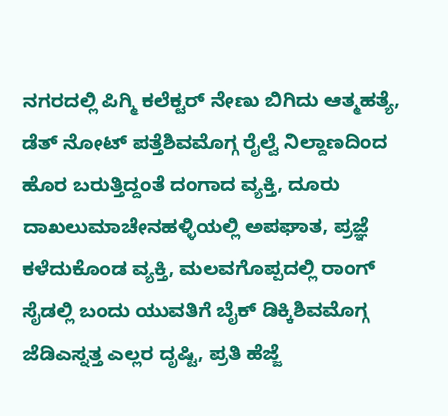ನಗರದಲ್ಲಿ ಪಿಗ್ಮಿ ಕಲೆಕ್ಟರ್ ನೇಣು ಬಿಗಿದು ಆತ್ಮಹತ್ಯೆ, ಡೆತ್ ನೋಟ್ ಪತ್ತೆಶಿವಮೊಗ್ಗ ರೈಲ್ವೆ ನಿಲ್ದಾಣದಿಂದ ಹೊರ ಬರುತ್ತಿದ್ದಂತೆ ದಂಗಾದ ವ್ಯಕ್ತಿ, ದೂರು ದಾಖಲುಮಾಚೇನಹಳ್ಳಿಯಲ್ಲಿ ಅಪಘಾತ, ಪ್ರಜ್ಞೆ ಕಳೆದುಕೊಂಡ ವ್ಯಕ್ತಿ, ಮಲವಗೊಪ್ಪದಲ್ಲಿ ರಾಂಗ್ ಸೈಡಲ್ಲಿ ಬಂದು ಯುವತಿಗೆ ಬೈಕ್ ಡಿಕ್ಕಿಶಿವಮೊಗ್ಗ ಜೆಡಿಎಸ್ನತ್ತ ಎಲ್ಲರ ದೃಷ್ಟಿ, ಪ್ರತಿ ಹೆಜ್ಜೆ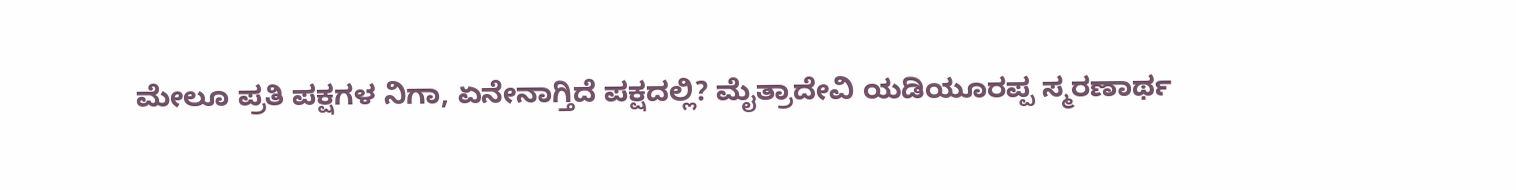ಮೇಲೂ ಪ್ರತಿ ಪಕ್ಷಗಳ ನಿಗಾ, ಏನೇನಾಗ್ತಿದೆ ಪಕ್ಷದಲ್ಲಿ? ಮೈತ್ರಾದೇವಿ ಯಡಿಯೂರಪ್ಪ ಸ್ಮರಣಾರ್ಥ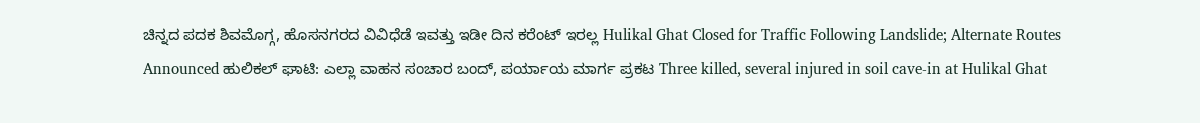ಚಿನ್ನದ ಪದಕ ಶಿವಮೊಗ್ಗ, ಹೊಸನಗರದ ವಿವಿಧೆಡೆ ಇವತ್ತು ಇಡೀ ದಿನ ಕರೆಂಟ್ ಇರಲ್ಲ Hulikal Ghat Closed for Traffic Following Landslide; Alternate Routes Announced ಹುಲಿಕಲ್ ಘಾಟಿ: ಎಲ್ಲಾ ವಾಹನ ಸಂಚಾರ ಬಂದ್, ಪರ್ಯಾಯ ಮಾರ್ಗ ಪ್ರಕಟ Three killed, several injured in soil cave-in at Hulikal Ghat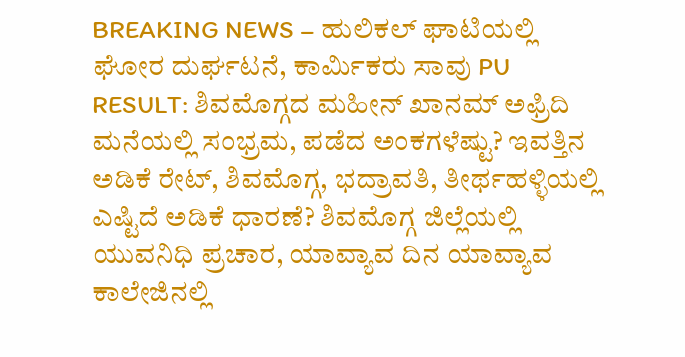BREAKING NEWS – ಹುಲಿಕಲ್ ಘಾಟಿಯಲ್ಲಿ ಘೋರ ದುರ್ಘಟನೆ, ಕಾರ್ಮಿಕರು ಸಾವು PU RESULT: ಶಿವಮೊಗ್ಗದ ಮಹೀನ್ ಖಾನಮ್ ಅಫ್ರಿದಿ ಮನೆಯಲ್ಲಿ ಸಂಭ್ರಮ, ಪಡೆದ ಅಂಕಗಳೆಷ್ಟು? ಇವತ್ತಿನ ಅಡಿಕೆ ರೇಟ್, ಶಿವಮೊಗ್ಗ, ಭದ್ರಾವತಿ, ತೀರ್ಥಹಳ್ಳಿಯಲ್ಲಿ ಎಷ್ಟಿದೆ ಅಡಿಕೆ ಧಾರಣೆ? ಶಿವಮೊಗ್ಗ ಜಿಲ್ಲೆಯಲ್ಲಿ ಯುವನಿಧಿ ಪ್ರಚಾರ, ಯಾವ್ಯಾವ ದಿನ ಯಾವ್ಯಾವ ಕಾಲೇಜಿನಲ್ಲಿ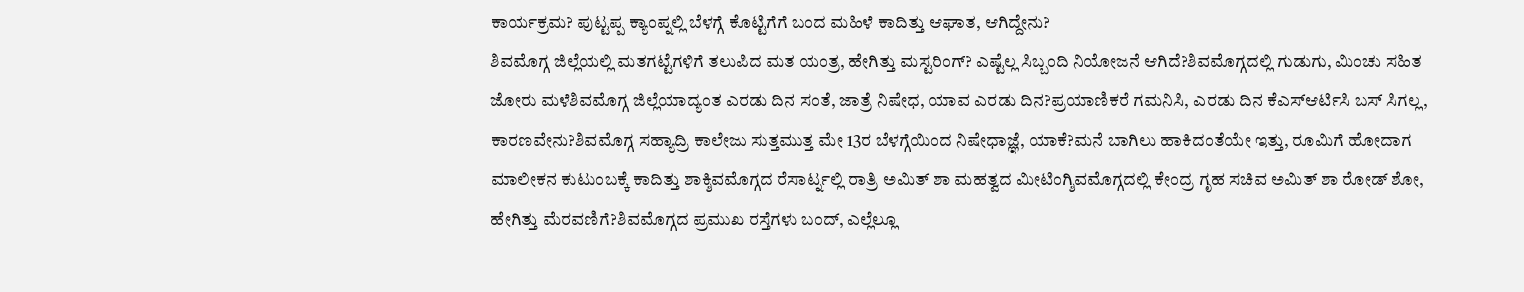ಕಾರ್ಯಕ್ರಮ? ಪುಟ್ಟಪ್ಪ ಕ್ಯಾಂಪ್ನಲ್ಲಿ ಬೆಳಗ್ಗೆ ಕೊಟ್ಟಿಗೆಗೆ ಬಂದ ಮಹಿಳೆ ಕಾದಿತ್ತು ಆಘಾತ, ಆಗಿದ್ದೇನು?
ಶಿವಮೊಗ್ಗ ಜಿಲ್ಲೆಯಲ್ಲಿ ಮತಗಟ್ಟೆಗಳಿಗೆ ತಲುಪಿದ ಮತ ಯಂತ್ರ, ಹೇಗಿತ್ತು ಮಸ್ಟರಿಂಗ್? ಎಷ್ಟೆಲ್ಲ ಸಿಬ್ಬಂದಿ ನಿಯೋಜನೆ ಆಗಿದೆ?ಶಿವಮೊಗ್ಗದಲ್ಲಿ ಗುಡುಗು, ಮಿಂಚು ಸಹಿತ ಜೋರು ಮಳೆಶಿವಮೊಗ್ಗ ಜಿಲ್ಲೆಯಾದ್ಯಂತ ಎರಡು ದಿನ ಸಂತೆ, ಜಾತ್ರೆ ನಿಷೇಧ, ಯಾವ ಎರಡು ದಿನ?ಪ್ರಯಾಣಿಕರೆ ಗಮನಿಸಿ, ಎರಡು ದಿನ ಕೆಎಸ್ಆರ್ಟಿಸಿ ಬಸ್ ಸಿಗಲ್ಲ, ಕಾರಣವೇನು?ಶಿವಮೊಗ್ಗ ಸಹ್ಯಾದ್ರಿ ಕಾಲೇಜು ಸುತ್ತಮುತ್ತ ಮೇ 13ರ ಬೆಳಗ್ಗೆಯಿಂದ ನಿಷೇಧಾಜ್ಞೆ, ಯಾಕೆ?ಮನೆ ಬಾಗಿಲು ಹಾಕಿದಂತೆಯೇ ಇತ್ತು, ರೂಮಿಗೆ ಹೋದಾಗ ಮಾಲೀಕನ ಕುಟುಂಬಕ್ಕೆ ಕಾದಿತ್ತು ಶಾಕ್ಶಿವಮೊಗ್ಗದ ರೆಸಾರ್ಟ್ನಲ್ಲಿ ರಾತ್ರಿ ಅಮಿತ್ ಶಾ ಮಹತ್ವದ ಮೀಟಿಂಗ್ಶಿವಮೊಗ್ಗದಲ್ಲಿ ಕೇಂದ್ರ ಗೃಹ ಸಚಿವ ಅಮಿತ್ ಶಾ ರೋಡ್ ಶೋ, ಹೇಗಿತ್ತು ಮೆರವಣಿಗೆ?ಶಿವಮೊಗ್ಗದ ಪ್ರಮುಖ ರಸ್ತೆಗಳು ಬಂದ್, ಎಲ್ಲೆಲ್ಲೂ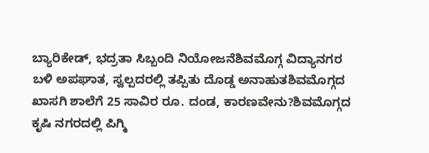ಬ್ಯಾರಿಕೇಡ್, ಭದ್ರತಾ ಸಿಬ್ಬಂದಿ ನಿಯೋಜನೆಶಿವಮೊಗ್ಗ ವಿದ್ಯಾನಗರ ಬಳಿ ಅಪಘಾತ, ಸ್ವಲ್ಪದರಲ್ಲಿ ತಪ್ಪಿತು ದೊಡ್ಡ ಅನಾಹುತಶಿವಮೊಗ್ಗದ ಖಾಸಗಿ ಶಾಲೆಗೆ 25 ಸಾವಿರ ರೂ. ದಂಡ, ಕಾರಣವೇನು?ಶಿವಮೊಗ್ಗದ ಕೃಷಿ ನಗರದಲ್ಲಿ ಪಿಗ್ಮಿ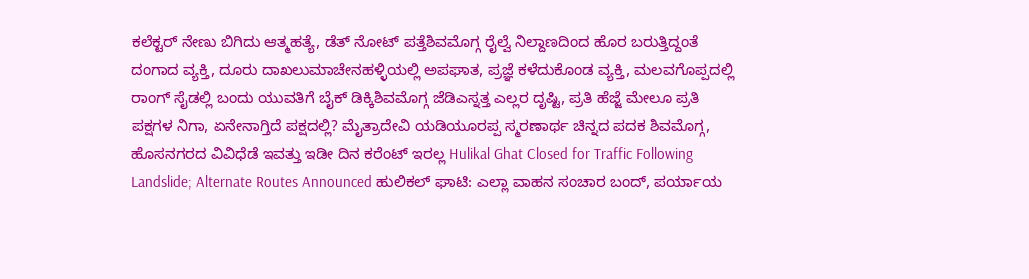ಕಲೆಕ್ಟರ್ ನೇಣು ಬಿಗಿದು ಆತ್ಮಹತ್ಯೆ, ಡೆತ್ ನೋಟ್ ಪತ್ತೆಶಿವಮೊಗ್ಗ ರೈಲ್ವೆ ನಿಲ್ದಾಣದಿಂದ ಹೊರ ಬರುತ್ತಿದ್ದಂತೆ ದಂಗಾದ ವ್ಯಕ್ತಿ, ದೂರು ದಾಖಲುಮಾಚೇನಹಳ್ಳಿಯಲ್ಲಿ ಅಪಘಾತ, ಪ್ರಜ್ಞೆ ಕಳೆದುಕೊಂಡ ವ್ಯಕ್ತಿ, ಮಲವಗೊಪ್ಪದಲ್ಲಿ ರಾಂಗ್ ಸೈಡಲ್ಲಿ ಬಂದು ಯುವತಿಗೆ ಬೈಕ್ ಡಿಕ್ಕಿಶಿವಮೊಗ್ಗ ಜೆಡಿಎಸ್ನತ್ತ ಎಲ್ಲರ ದೃಷ್ಟಿ, ಪ್ರತಿ ಹೆಜ್ಜೆ ಮೇಲೂ ಪ್ರತಿ ಪಕ್ಷಗಳ ನಿಗಾ, ಏನೇನಾಗ್ತಿದೆ ಪಕ್ಷದಲ್ಲಿ? ಮೈತ್ರಾದೇವಿ ಯಡಿಯೂರಪ್ಪ ಸ್ಮರಣಾರ್ಥ ಚಿನ್ನದ ಪದಕ ಶಿವಮೊಗ್ಗ, ಹೊಸನಗರದ ವಿವಿಧೆಡೆ ಇವತ್ತು ಇಡೀ ದಿನ ಕರೆಂಟ್ ಇರಲ್ಲ Hulikal Ghat Closed for Traffic Following Landslide; Alternate Routes Announced ಹುಲಿಕಲ್ ಘಾಟಿ: ಎಲ್ಲಾ ವಾಹನ ಸಂಚಾರ ಬಂದ್, ಪರ್ಯಾಯ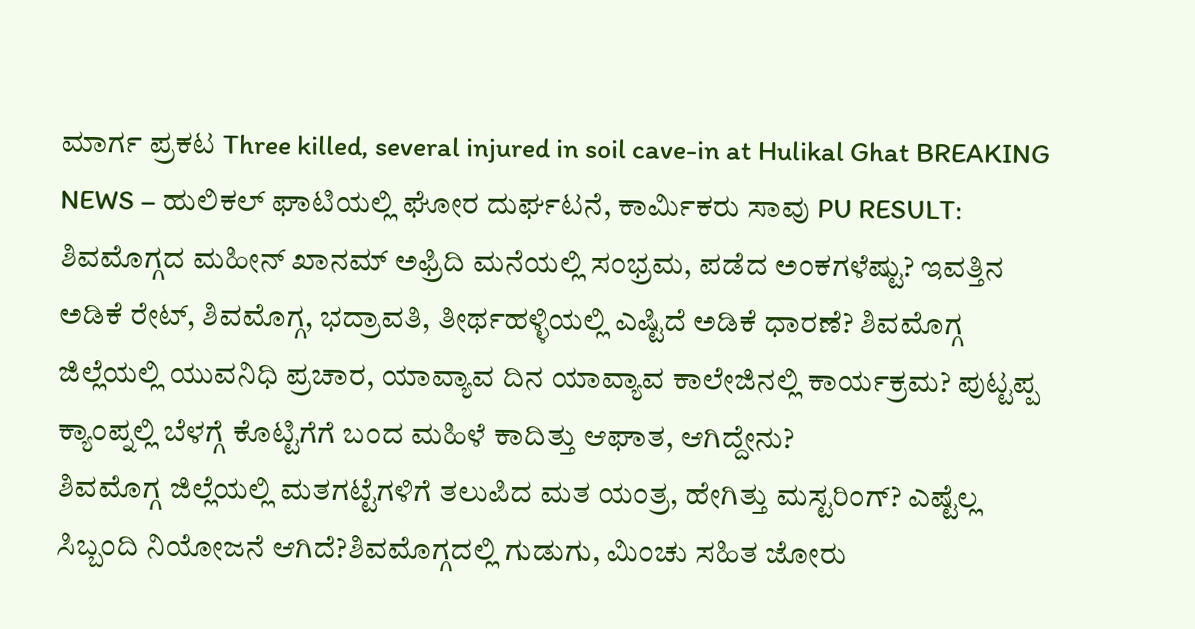ಮಾರ್ಗ ಪ್ರಕಟ Three killed, several injured in soil cave-in at Hulikal Ghat BREAKING NEWS – ಹುಲಿಕಲ್ ಘಾಟಿಯಲ್ಲಿ ಘೋರ ದುರ್ಘಟನೆ, ಕಾರ್ಮಿಕರು ಸಾವು PU RESULT: ಶಿವಮೊಗ್ಗದ ಮಹೀನ್ ಖಾನಮ್ ಅಫ್ರಿದಿ ಮನೆಯಲ್ಲಿ ಸಂಭ್ರಮ, ಪಡೆದ ಅಂಕಗಳೆಷ್ಟು? ಇವತ್ತಿನ ಅಡಿಕೆ ರೇಟ್, ಶಿವಮೊಗ್ಗ, ಭದ್ರಾವತಿ, ತೀರ್ಥಹಳ್ಳಿಯಲ್ಲಿ ಎಷ್ಟಿದೆ ಅಡಿಕೆ ಧಾರಣೆ? ಶಿವಮೊಗ್ಗ ಜಿಲ್ಲೆಯಲ್ಲಿ ಯುವನಿಧಿ ಪ್ರಚಾರ, ಯಾವ್ಯಾವ ದಿನ ಯಾವ್ಯಾವ ಕಾಲೇಜಿನಲ್ಲಿ ಕಾರ್ಯಕ್ರಮ? ಪುಟ್ಟಪ್ಪ ಕ್ಯಾಂಪ್ನಲ್ಲಿ ಬೆಳಗ್ಗೆ ಕೊಟ್ಟಿಗೆಗೆ ಬಂದ ಮಹಿಳೆ ಕಾದಿತ್ತು ಆಘಾತ, ಆಗಿದ್ದೇನು?
ಶಿವಮೊಗ್ಗ ಜಿಲ್ಲೆಯಲ್ಲಿ ಮತಗಟ್ಟೆಗಳಿಗೆ ತಲುಪಿದ ಮತ ಯಂತ್ರ, ಹೇಗಿತ್ತು ಮಸ್ಟರಿಂಗ್? ಎಷ್ಟೆಲ್ಲ ಸಿಬ್ಬಂದಿ ನಿಯೋಜನೆ ಆಗಿದೆ?ಶಿವಮೊಗ್ಗದಲ್ಲಿ ಗುಡುಗು, ಮಿಂಚು ಸಹಿತ ಜೋರು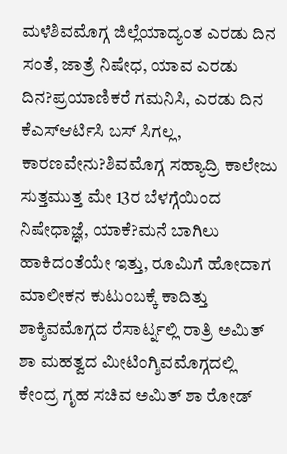ಮಳೆಶಿವಮೊಗ್ಗ ಜಿಲ್ಲೆಯಾದ್ಯಂತ ಎರಡು ದಿನ ಸಂತೆ, ಜಾತ್ರೆ ನಿಷೇಧ, ಯಾವ ಎರಡು ದಿನ?ಪ್ರಯಾಣಿಕರೆ ಗಮನಿಸಿ, ಎರಡು ದಿನ ಕೆಎಸ್ಆರ್ಟಿಸಿ ಬಸ್ ಸಿಗಲ್ಲ, ಕಾರಣವೇನು?ಶಿವಮೊಗ್ಗ ಸಹ್ಯಾದ್ರಿ ಕಾಲೇಜು ಸುತ್ತಮುತ್ತ ಮೇ 13ರ ಬೆಳಗ್ಗೆಯಿಂದ ನಿಷೇಧಾಜ್ಞೆ, ಯಾಕೆ?ಮನೆ ಬಾಗಿಲು ಹಾಕಿದಂತೆಯೇ ಇತ್ತು, ರೂಮಿಗೆ ಹೋದಾಗ ಮಾಲೀಕನ ಕುಟುಂಬಕ್ಕೆ ಕಾದಿತ್ತು ಶಾಕ್ಶಿವಮೊಗ್ಗದ ರೆಸಾರ್ಟ್ನಲ್ಲಿ ರಾತ್ರಿ ಅಮಿತ್ ಶಾ ಮಹತ್ವದ ಮೀಟಿಂಗ್ಶಿವಮೊಗ್ಗದಲ್ಲಿ ಕೇಂದ್ರ ಗೃಹ ಸಚಿವ ಅಮಿತ್ ಶಾ ರೋಡ್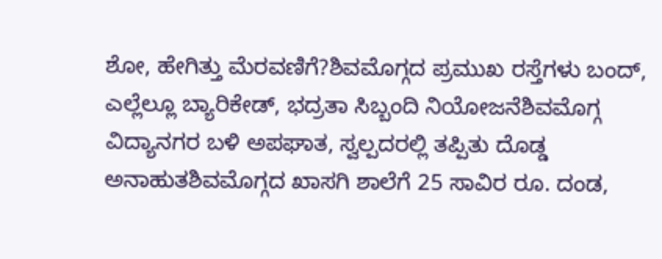ಶೋ, ಹೇಗಿತ್ತು ಮೆರವಣಿಗೆ?ಶಿವಮೊಗ್ಗದ ಪ್ರಮುಖ ರಸ್ತೆಗಳು ಬಂದ್, ಎಲ್ಲೆಲ್ಲೂ ಬ್ಯಾರಿಕೇಡ್, ಭದ್ರತಾ ಸಿಬ್ಬಂದಿ ನಿಯೋಜನೆಶಿವಮೊಗ್ಗ ವಿದ್ಯಾನಗರ ಬಳಿ ಅಪಘಾತ, ಸ್ವಲ್ಪದರಲ್ಲಿ ತಪ್ಪಿತು ದೊಡ್ಡ ಅನಾಹುತಶಿವಮೊಗ್ಗದ ಖಾಸಗಿ ಶಾಲೆಗೆ 25 ಸಾವಿರ ರೂ. ದಂಡ,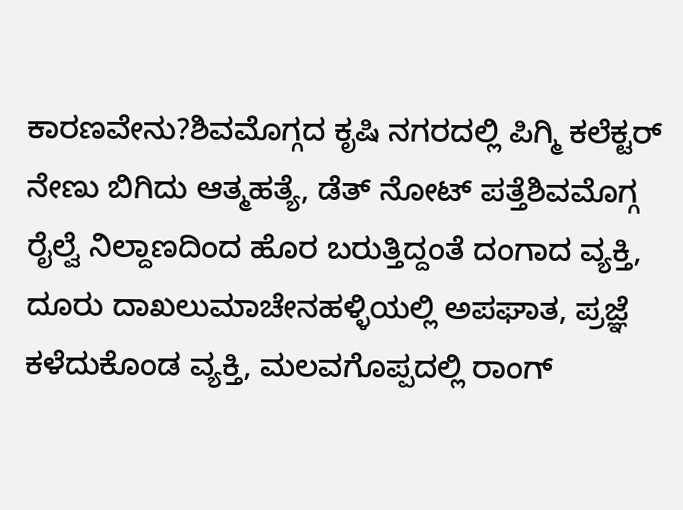ಕಾರಣವೇನು?ಶಿವಮೊಗ್ಗದ ಕೃಷಿ ನಗರದಲ್ಲಿ ಪಿಗ್ಮಿ ಕಲೆಕ್ಟರ್ ನೇಣು ಬಿಗಿದು ಆತ್ಮಹತ್ಯೆ, ಡೆತ್ ನೋಟ್ ಪತ್ತೆಶಿವಮೊಗ್ಗ ರೈಲ್ವೆ ನಿಲ್ದಾಣದಿಂದ ಹೊರ ಬರುತ್ತಿದ್ದಂತೆ ದಂಗಾದ ವ್ಯಕ್ತಿ, ದೂರು ದಾಖಲುಮಾಚೇನಹಳ್ಳಿಯಲ್ಲಿ ಅಪಘಾತ, ಪ್ರಜ್ಞೆ ಕಳೆದುಕೊಂಡ ವ್ಯಕ್ತಿ, ಮಲವಗೊಪ್ಪದಲ್ಲಿ ರಾಂಗ್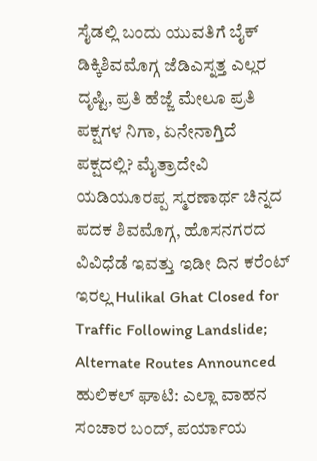ಸೈಡಲ್ಲಿ ಬಂದು ಯುವತಿಗೆ ಬೈಕ್ ಡಿಕ್ಕಿಶಿವಮೊಗ್ಗ ಜೆಡಿಎಸ್ನತ್ತ ಎಲ್ಲರ ದೃಷ್ಟಿ, ಪ್ರತಿ ಹೆಜ್ಜೆ ಮೇಲೂ ಪ್ರತಿ ಪಕ್ಷಗಳ ನಿಗಾ, ಏನೇನಾಗ್ತಿದೆ ಪಕ್ಷದಲ್ಲಿ? ಮೈತ್ರಾದೇವಿ ಯಡಿಯೂರಪ್ಪ ಸ್ಮರಣಾರ್ಥ ಚಿನ್ನದ ಪದಕ ಶಿವಮೊಗ್ಗ, ಹೊಸನಗರದ ವಿವಿಧೆಡೆ ಇವತ್ತು ಇಡೀ ದಿನ ಕರೆಂಟ್ ಇರಲ್ಲ Hulikal Ghat Closed for Traffic Following Landslide; Alternate Routes Announced ಹುಲಿಕಲ್ ಘಾಟಿ: ಎಲ್ಲಾ ವಾಹನ ಸಂಚಾರ ಬಂದ್, ಪರ್ಯಾಯ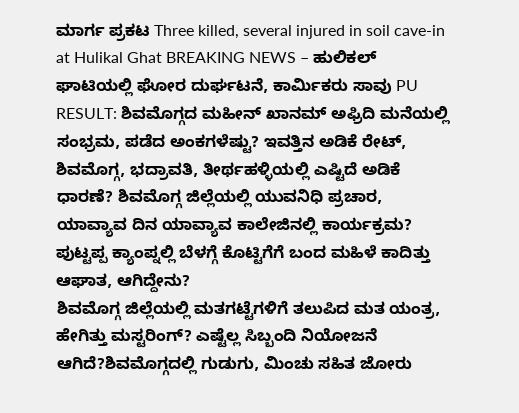ಮಾರ್ಗ ಪ್ರಕಟ Three killed, several injured in soil cave-in at Hulikal Ghat BREAKING NEWS – ಹುಲಿಕಲ್ ಘಾಟಿಯಲ್ಲಿ ಘೋರ ದುರ್ಘಟನೆ, ಕಾರ್ಮಿಕರು ಸಾವು PU RESULT: ಶಿವಮೊಗ್ಗದ ಮಹೀನ್ ಖಾನಮ್ ಅಫ್ರಿದಿ ಮನೆಯಲ್ಲಿ ಸಂಭ್ರಮ, ಪಡೆದ ಅಂಕಗಳೆಷ್ಟು? ಇವತ್ತಿನ ಅಡಿಕೆ ರೇಟ್, ಶಿವಮೊಗ್ಗ, ಭದ್ರಾವತಿ, ತೀರ್ಥಹಳ್ಳಿಯಲ್ಲಿ ಎಷ್ಟಿದೆ ಅಡಿಕೆ ಧಾರಣೆ? ಶಿವಮೊಗ್ಗ ಜಿಲ್ಲೆಯಲ್ಲಿ ಯುವನಿಧಿ ಪ್ರಚಾರ, ಯಾವ್ಯಾವ ದಿನ ಯಾವ್ಯಾವ ಕಾಲೇಜಿನಲ್ಲಿ ಕಾರ್ಯಕ್ರಮ? ಪುಟ್ಟಪ್ಪ ಕ್ಯಾಂಪ್ನಲ್ಲಿ ಬೆಳಗ್ಗೆ ಕೊಟ್ಟಿಗೆಗೆ ಬಂದ ಮಹಿಳೆ ಕಾದಿತ್ತು ಆಘಾತ, ಆಗಿದ್ದೇನು?
ಶಿವಮೊಗ್ಗ ಜಿಲ್ಲೆಯಲ್ಲಿ ಮತಗಟ್ಟೆಗಳಿಗೆ ತಲುಪಿದ ಮತ ಯಂತ್ರ, ಹೇಗಿತ್ತು ಮಸ್ಟರಿಂಗ್? ಎಷ್ಟೆಲ್ಲ ಸಿಬ್ಬಂದಿ ನಿಯೋಜನೆ ಆಗಿದೆ?ಶಿವಮೊಗ್ಗದಲ್ಲಿ ಗುಡುಗು, ಮಿಂಚು ಸಹಿತ ಜೋರು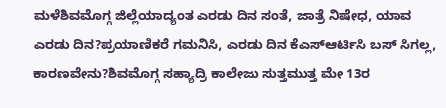ಮಳೆಶಿವಮೊಗ್ಗ ಜಿಲ್ಲೆಯಾದ್ಯಂತ ಎರಡು ದಿನ ಸಂತೆ, ಜಾತ್ರೆ ನಿಷೇಧ, ಯಾವ ಎರಡು ದಿನ?ಪ್ರಯಾಣಿಕರೆ ಗಮನಿಸಿ, ಎರಡು ದಿನ ಕೆಎಸ್ಆರ್ಟಿಸಿ ಬಸ್ ಸಿಗಲ್ಲ, ಕಾರಣವೇನು?ಶಿವಮೊಗ್ಗ ಸಹ್ಯಾದ್ರಿ ಕಾಲೇಜು ಸುತ್ತಮುತ್ತ ಮೇ 13ರ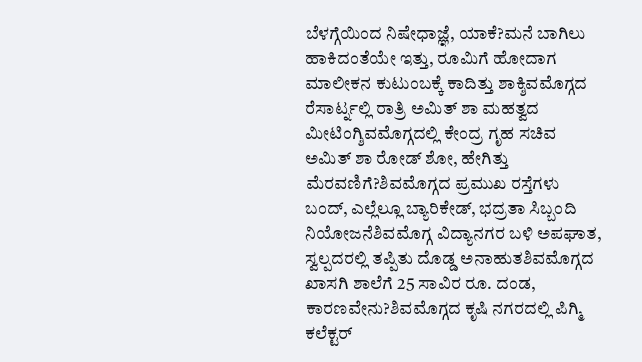ಬೆಳಗ್ಗೆಯಿಂದ ನಿಷೇಧಾಜ್ಞೆ, ಯಾಕೆ?ಮನೆ ಬಾಗಿಲು ಹಾಕಿದಂತೆಯೇ ಇತ್ತು, ರೂಮಿಗೆ ಹೋದಾಗ ಮಾಲೀಕನ ಕುಟುಂಬಕ್ಕೆ ಕಾದಿತ್ತು ಶಾಕ್ಶಿವಮೊಗ್ಗದ ರೆಸಾರ್ಟ್ನಲ್ಲಿ ರಾತ್ರಿ ಅಮಿತ್ ಶಾ ಮಹತ್ವದ ಮೀಟಿಂಗ್ಶಿವಮೊಗ್ಗದಲ್ಲಿ ಕೇಂದ್ರ ಗೃಹ ಸಚಿವ ಅಮಿತ್ ಶಾ ರೋಡ್ ಶೋ, ಹೇಗಿತ್ತು ಮೆರವಣಿಗೆ?ಶಿವಮೊಗ್ಗದ ಪ್ರಮುಖ ರಸ್ತೆಗಳು ಬಂದ್, ಎಲ್ಲೆಲ್ಲೂ ಬ್ಯಾರಿಕೇಡ್, ಭದ್ರತಾ ಸಿಬ್ಬಂದಿ ನಿಯೋಜನೆಶಿವಮೊಗ್ಗ ವಿದ್ಯಾನಗರ ಬಳಿ ಅಪಘಾತ, ಸ್ವಲ್ಪದರಲ್ಲಿ ತಪ್ಪಿತು ದೊಡ್ಡ ಅನಾಹುತಶಿವಮೊಗ್ಗದ ಖಾಸಗಿ ಶಾಲೆಗೆ 25 ಸಾವಿರ ರೂ. ದಂಡ, ಕಾರಣವೇನು?ಶಿವಮೊಗ್ಗದ ಕೃಷಿ ನಗರದಲ್ಲಿ ಪಿಗ್ಮಿ ಕಲೆಕ್ಟರ್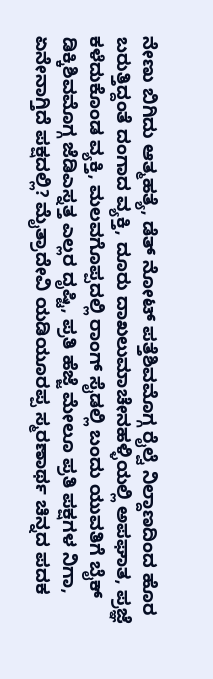ನೇಣು ಬಿಗಿದು ಆತ್ಮಹತ್ಯೆ, ಡೆತ್ ನೋಟ್ ಪತ್ತೆಶಿವಮೊಗ್ಗ ರೈಲ್ವೆ ನಿಲ್ದಾಣದಿಂದ ಹೊರ ಬರುತ್ತಿದ್ದಂತೆ ದಂಗಾದ ವ್ಯಕ್ತಿ, ದೂರು ದಾಖಲುಮಾಚೇನಹಳ್ಳಿಯಲ್ಲಿ ಅಪಘಾತ, ಪ್ರಜ್ಞೆ ಕಳೆದುಕೊಂಡ ವ್ಯಕ್ತಿ, ಮಲವಗೊಪ್ಪದಲ್ಲಿ ರಾಂಗ್ ಸೈಡಲ್ಲಿ ಬಂದು ಯುವತಿಗೆ ಬೈಕ್ ಡಿಕ್ಕಿಶಿವಮೊಗ್ಗ ಜೆಡಿಎಸ್ನತ್ತ ಎಲ್ಲರ ದೃಷ್ಟಿ, ಪ್ರತಿ ಹೆಜ್ಜೆ ಮೇಲೂ ಪ್ರತಿ ಪಕ್ಷಗಳ ನಿಗಾ, ಏನೇನಾಗ್ತಿದೆ ಪಕ್ಷದಲ್ಲಿ? ಮೈತ್ರಾದೇವಿ ಯಡಿಯೂರಪ್ಪ ಸ್ಮರಣಾರ್ಥ ಚಿನ್ನದ ಪದಕ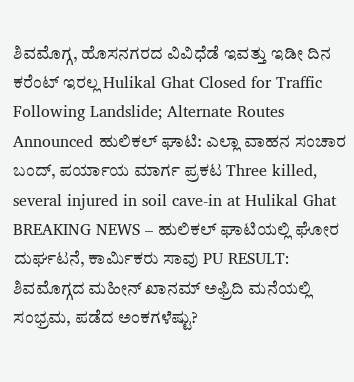ಶಿವಮೊಗ್ಗ, ಹೊಸನಗರದ ವಿವಿಧೆಡೆ ಇವತ್ತು ಇಡೀ ದಿನ ಕರೆಂಟ್ ಇರಲ್ಲ Hulikal Ghat Closed for Traffic Following Landslide; Alternate Routes Announced ಹುಲಿಕಲ್ ಘಾಟಿ: ಎಲ್ಲಾ ವಾಹನ ಸಂಚಾರ ಬಂದ್, ಪರ್ಯಾಯ ಮಾರ್ಗ ಪ್ರಕಟ Three killed, several injured in soil cave-in at Hulikal Ghat BREAKING NEWS – ಹುಲಿಕಲ್ ಘಾಟಿಯಲ್ಲಿ ಘೋರ ದುರ್ಘಟನೆ, ಕಾರ್ಮಿಕರು ಸಾವು PU RESULT: ಶಿವಮೊಗ್ಗದ ಮಹೀನ್ ಖಾನಮ್ ಅಫ್ರಿದಿ ಮನೆಯಲ್ಲಿ ಸಂಭ್ರಮ, ಪಡೆದ ಅಂಕಗಳೆಷ್ಟು?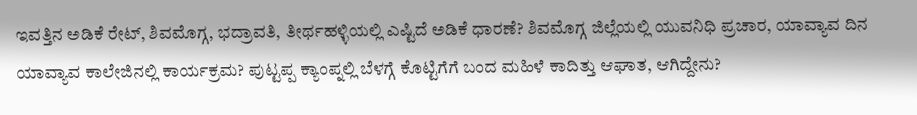ಇವತ್ತಿನ ಅಡಿಕೆ ರೇಟ್, ಶಿವಮೊಗ್ಗ, ಭದ್ರಾವತಿ, ತೀರ್ಥಹಳ್ಳಿಯಲ್ಲಿ ಎಷ್ಟಿದೆ ಅಡಿಕೆ ಧಾರಣೆ? ಶಿವಮೊಗ್ಗ ಜಿಲ್ಲೆಯಲ್ಲಿ ಯುವನಿಧಿ ಪ್ರಚಾರ, ಯಾವ್ಯಾವ ದಿನ ಯಾವ್ಯಾವ ಕಾಲೇಜಿನಲ್ಲಿ ಕಾರ್ಯಕ್ರಮ? ಪುಟ್ಟಪ್ಪ ಕ್ಯಾಂಪ್ನಲ್ಲಿ ಬೆಳಗ್ಗೆ ಕೊಟ್ಟಿಗೆಗೆ ಬಂದ ಮಹಿಳೆ ಕಾದಿತ್ತು ಆಘಾತ, ಆಗಿದ್ದೇನು?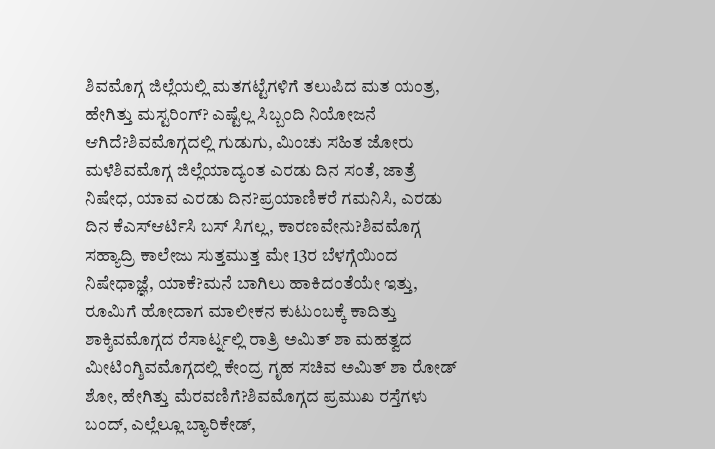ಶಿವಮೊಗ್ಗ ಜಿಲ್ಲೆಯಲ್ಲಿ ಮತಗಟ್ಟೆಗಳಿಗೆ ತಲುಪಿದ ಮತ ಯಂತ್ರ, ಹೇಗಿತ್ತು ಮಸ್ಟರಿಂಗ್? ಎಷ್ಟೆಲ್ಲ ಸಿಬ್ಬಂದಿ ನಿಯೋಜನೆ ಆಗಿದೆ?ಶಿವಮೊಗ್ಗದಲ್ಲಿ ಗುಡುಗು, ಮಿಂಚು ಸಹಿತ ಜೋರು ಮಳೆಶಿವಮೊಗ್ಗ ಜಿಲ್ಲೆಯಾದ್ಯಂತ ಎರಡು ದಿನ ಸಂತೆ, ಜಾತ್ರೆ ನಿಷೇಧ, ಯಾವ ಎರಡು ದಿನ?ಪ್ರಯಾಣಿಕರೆ ಗಮನಿಸಿ, ಎರಡು ದಿನ ಕೆಎಸ್ಆರ್ಟಿಸಿ ಬಸ್ ಸಿಗಲ್ಲ, ಕಾರಣವೇನು?ಶಿವಮೊಗ್ಗ ಸಹ್ಯಾದ್ರಿ ಕಾಲೇಜು ಸುತ್ತಮುತ್ತ ಮೇ 13ರ ಬೆಳಗ್ಗೆಯಿಂದ ನಿಷೇಧಾಜ್ಞೆ, ಯಾಕೆ?ಮನೆ ಬಾಗಿಲು ಹಾಕಿದಂತೆಯೇ ಇತ್ತು, ರೂಮಿಗೆ ಹೋದಾಗ ಮಾಲೀಕನ ಕುಟುಂಬಕ್ಕೆ ಕಾದಿತ್ತು ಶಾಕ್ಶಿವಮೊಗ್ಗದ ರೆಸಾರ್ಟ್ನಲ್ಲಿ ರಾತ್ರಿ ಅಮಿತ್ ಶಾ ಮಹತ್ವದ ಮೀಟಿಂಗ್ಶಿವಮೊಗ್ಗದಲ್ಲಿ ಕೇಂದ್ರ ಗೃಹ ಸಚಿವ ಅಮಿತ್ ಶಾ ರೋಡ್ ಶೋ, ಹೇಗಿತ್ತು ಮೆರವಣಿಗೆ?ಶಿವಮೊಗ್ಗದ ಪ್ರಮುಖ ರಸ್ತೆಗಳು ಬಂದ್, ಎಲ್ಲೆಲ್ಲೂ ಬ್ಯಾರಿಕೇಡ್,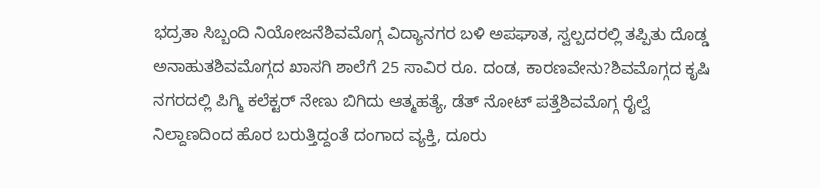ಭದ್ರತಾ ಸಿಬ್ಬಂದಿ ನಿಯೋಜನೆಶಿವಮೊಗ್ಗ ವಿದ್ಯಾನಗರ ಬಳಿ ಅಪಘಾತ, ಸ್ವಲ್ಪದರಲ್ಲಿ ತಪ್ಪಿತು ದೊಡ್ಡ ಅನಾಹುತಶಿವಮೊಗ್ಗದ ಖಾಸಗಿ ಶಾಲೆಗೆ 25 ಸಾವಿರ ರೂ. ದಂಡ, ಕಾರಣವೇನು?ಶಿವಮೊಗ್ಗದ ಕೃಷಿ ನಗರದಲ್ಲಿ ಪಿಗ್ಮಿ ಕಲೆಕ್ಟರ್ ನೇಣು ಬಿಗಿದು ಆತ್ಮಹತ್ಯೆ, ಡೆತ್ ನೋಟ್ ಪತ್ತೆಶಿವಮೊಗ್ಗ ರೈಲ್ವೆ ನಿಲ್ದಾಣದಿಂದ ಹೊರ ಬರುತ್ತಿದ್ದಂತೆ ದಂಗಾದ ವ್ಯಕ್ತಿ, ದೂರು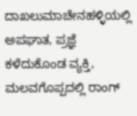ದಾಖಲುಮಾಚೇನಹಳ್ಳಿಯಲ್ಲಿ ಅಪಘಾತ, ಪ್ರಜ್ಞೆ ಕಳೆದುಕೊಂಡ ವ್ಯಕ್ತಿ, ಮಲವಗೊಪ್ಪದಲ್ಲಿ ರಾಂಗ್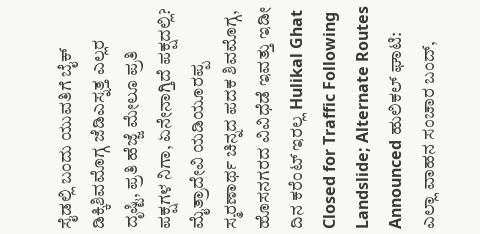ಸೈಡಲ್ಲಿ ಬಂದು ಯುವತಿಗೆ ಬೈಕ್ ಡಿಕ್ಕಿಶಿವಮೊಗ್ಗ ಜೆಡಿಎಸ್ನತ್ತ ಎಲ್ಲರ ದೃಷ್ಟಿ, ಪ್ರತಿ ಹೆಜ್ಜೆ ಮೇಲೂ ಪ್ರತಿ ಪಕ್ಷಗಳ ನಿಗಾ, ಏನೇನಾಗ್ತಿದೆ ಪಕ್ಷದಲ್ಲಿ? ಮೈತ್ರಾದೇವಿ ಯಡಿಯೂರಪ್ಪ ಸ್ಮರಣಾರ್ಥ ಚಿನ್ನದ ಪದಕ ಶಿವಮೊಗ್ಗ, ಹೊಸನಗರದ ವಿವಿಧೆಡೆ ಇವತ್ತು ಇಡೀ ದಿನ ಕರೆಂಟ್ ಇರಲ್ಲ Hulikal Ghat Closed for Traffic Following Landslide; Alternate Routes Announced ಹುಲಿಕಲ್ ಘಾಟಿ: ಎಲ್ಲಾ ವಾಹನ ಸಂಚಾರ ಬಂದ್,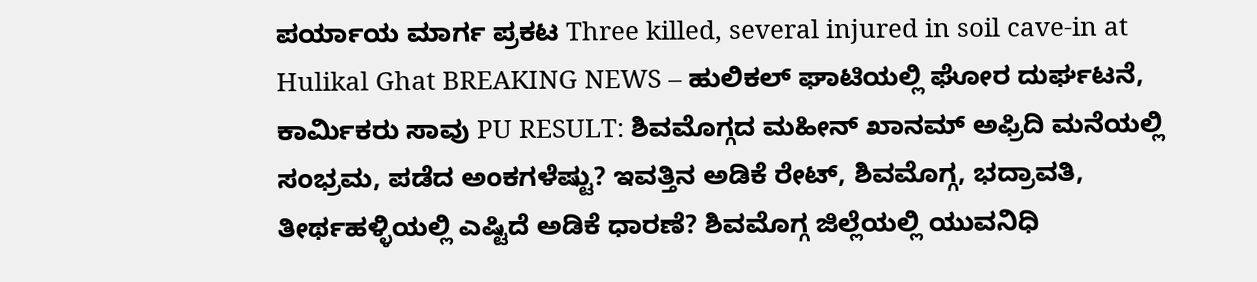ಪರ್ಯಾಯ ಮಾರ್ಗ ಪ್ರಕಟ Three killed, several injured in soil cave-in at Hulikal Ghat BREAKING NEWS – ಹುಲಿಕಲ್ ಘಾಟಿಯಲ್ಲಿ ಘೋರ ದುರ್ಘಟನೆ, ಕಾರ್ಮಿಕರು ಸಾವು PU RESULT: ಶಿವಮೊಗ್ಗದ ಮಹೀನ್ ಖಾನಮ್ ಅಫ್ರಿದಿ ಮನೆಯಲ್ಲಿ ಸಂಭ್ರಮ, ಪಡೆದ ಅಂಕಗಳೆಷ್ಟು? ಇವತ್ತಿನ ಅಡಿಕೆ ರೇಟ್, ಶಿವಮೊಗ್ಗ, ಭದ್ರಾವತಿ, ತೀರ್ಥಹಳ್ಳಿಯಲ್ಲಿ ಎಷ್ಟಿದೆ ಅಡಿಕೆ ಧಾರಣೆ? ಶಿವಮೊಗ್ಗ ಜಿಲ್ಲೆಯಲ್ಲಿ ಯುವನಿಧಿ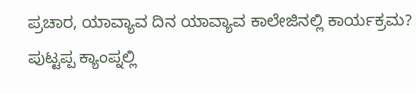ಪ್ರಚಾರ, ಯಾವ್ಯಾವ ದಿನ ಯಾವ್ಯಾವ ಕಾಲೇಜಿನಲ್ಲಿ ಕಾರ್ಯಕ್ರಮ? ಪುಟ್ಟಪ್ಪ ಕ್ಯಾಂಪ್ನಲ್ಲಿ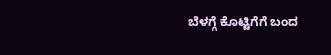ಬೆಳಗ್ಗೆ ಕೊಟ್ಟಿಗೆಗೆ ಬಂದ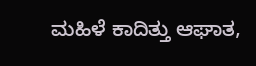ಮಹಿಳೆ ಕಾದಿತ್ತು ಆಘಾತ,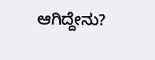ಆಗಿದ್ದೇನು?